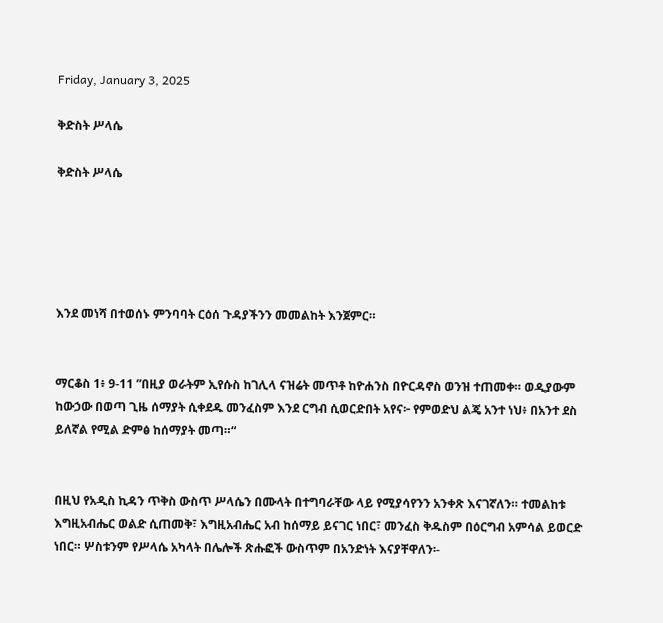Friday, January 3, 2025

ቅድስት ሥላሴ

ቅድስት ሥላሴ





እንደ መነሻ በተወሰኑ ምንባባት ርዕሰ ጉዳያችንን መመልከት እንጀምር።


ማርቆስ 1፥ 9-11 ”በዚያ ወራትም ኢየሱስ ከገሊላ ናዝሬት መጥቶ ከዮሐንስ በዮርዳኖስ ወንዝ ተጠመቀ። ወዲያውም ከውኃው በወጣ ጊዜ ሰማያት ሲቀደዱ መንፈስም እንደ ርግብ ሲወርድበት አየና፦ የምወድህ ልጄ አንተ ነህ፥ በአንተ ደስ ይለኛል የሚል ድምፅ ከሰማያት መጣ።“


በዚህ የአዲስ ኪዳን ጥቅስ ውስጥ ሥላሴን በሙላት በተግባራቸው ላይ የሚያሳየንን አንቀጽ እናገኛለን። ተመልከቱ እግዚአብሔር ወልድ ሲጠመቅ፣ እግዚአብሔር አብ ከሰማይ ይናገር ነበር፣ መንፈስ ቅዱስም በዕርግብ አምሳል ይወርድ ነበር። ሦስቱንም የሥላሴ አካላት በሌሎች ጽሑፎች ውስጥም በአንድነት እናያቸዋለን፡-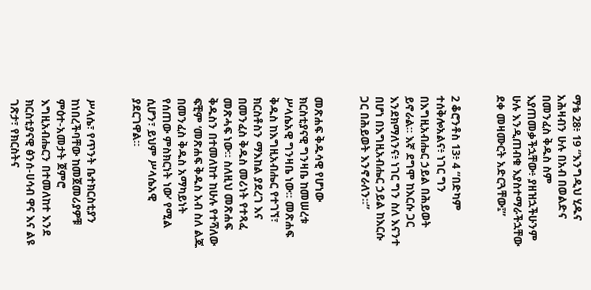ማቴ 28፥ 19 “እንግዲህ ሂዱና አሕዛብን ሁሉ በአብ በወልድና በመንፈስ ቅዱስ ስም እያጠመቃችኋቸው፥ ያዘዝኋችሁንም ሁሉ እንዲጠብቁ እያስተማራችኋቸው ደቀ መዛሙርት አድርጓቸው፤”


2 ቆሮንቶስ 13፥ 4 “በድካም ተሰቅሎአልና፥ ነገር ግን በእግዚአብሔር ኃይል በሕይወት ይኖራል። እኛ ደግሞ ከእርሱ ጋር እንደክማለንና፥ ነገር ግን ስለ እናንተ በሆነ በእግዚአብሔር ኃይል ከእርሱ ጋር በሕይወት እንኖራለን።”


መጽሐፍ ቅዱሳዊ የሆነው ክርስቲያናዊ ግንዛቤ ከመሠረቱ ሥላሴአዊ ግንዛቤ ነው። መጽሐፍ ቅዱስ ከእግዚአብሔር የተገኘ፣ ክርስቶስን ማእከል ያደረገ እና በመንፈስ ቅዱስ መሪነት የተጻፈ መጽሓፍ ነው። ስለዚህ መጽሐፍ ቅዱስን በተመለከተ ከሁሉ የተሻለው ፍቺም ‘መጽሐፍ ቅዱስ አብ ስለ ልጁ በመንፈስ ቅዱስ አማካይነት የሰጠው ምስክርነት ነው’ የሚል ሲሆን፣ ይህም ሥላሴአዊ ያደርገዋል።


ሥላሴ፣ የጥንት ቤተክርስቲያን ከነበረችባቸው ከመጀመሪያዎቹ ምዕተ-አመታት ጀምሮ እግዚአብሔርን በተመለከተ እንደ ክርስቲያናዊ ፅንሰ-ሀሳብ ዋና እና ልዩ ገጽታ፣ የክርስትና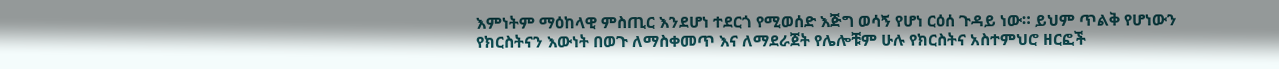እምነትም ማዕከላዊ ምስጢር እንደሆነ ተደርጎ የሚወሰድ እጅግ ወሳኝ የሆነ ርዕሰ ጉዳይ ነው። ይህም ጥልቅ የሆነውን የክርስትናን እውነት በወጉ ለማስቀመጥ እና ለማደራጀት የሌሎቹም ሁሉ የክርስትና አስተምህሮ ዘርፎች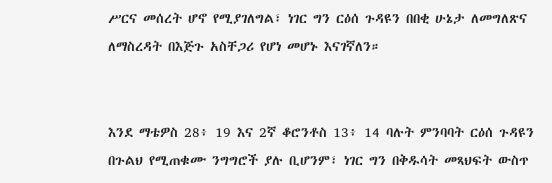ሥርና መሰረት ሆኖ የሚያገለግል፣ ነገር ግን ርዕሰ ጉዳዩን በበቂ ሁኔታ ለመግለጽና ለማስረዳት በእጅጉ አስቸጋሪ የሆነ መሆኑ እናገኛለን።


እንደ ማቴዎስ 28፥ 19 እና 2ኛ ቆሮንቶስ 13፥ 14 ባሉት ምንባባት ርዕሰ ጉዳዩን በጉልህ የሚጠቁሙ ንግግሮች ያሉ ቢሆንም፣ ነገር ግን በቅዱሳት መጻህፍት ውስጥ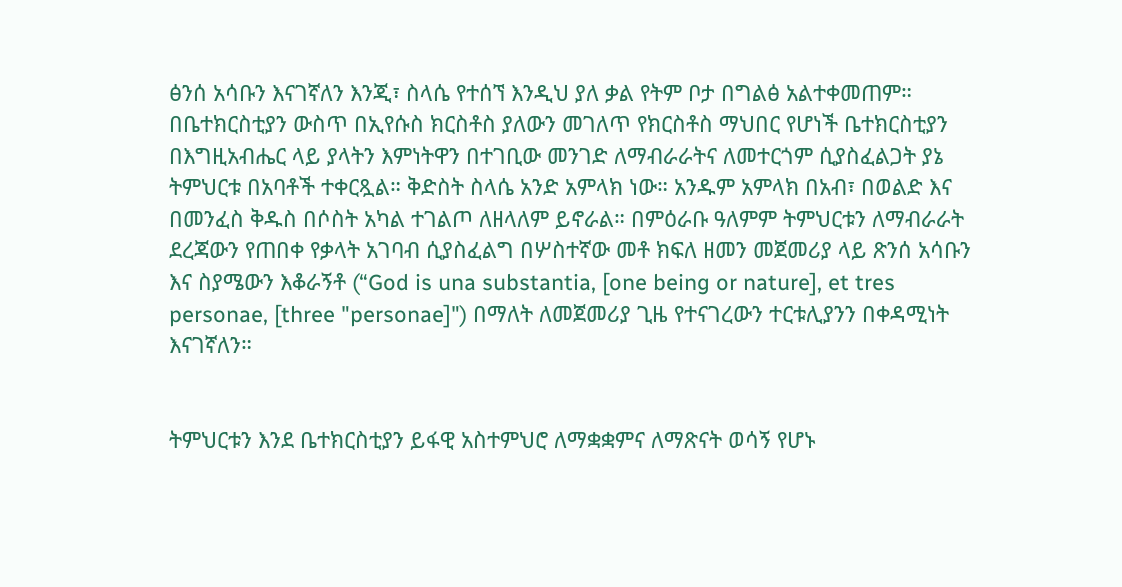ፅንሰ አሳቡን እናገኛለን እንጂ፣ ስላሴ የተሰኘ እንዲህ ያለ ቃል የትም ቦታ በግልፅ አልተቀመጠም። በቤተክርስቲያን ውስጥ በኢየሱስ ክርስቶስ ያለውን መገለጥ የክርስቶስ ማህበር የሆነች ቤተክርስቲያን በእግዚአብሔር ላይ ያላትን እምነትዋን በተገቢው መንገድ ለማብራራትና ለመተርጎም ሲያስፈልጋት ያኔ ትምህርቱ በአባቶች ተቀርጿል። ቅድስት ስላሴ አንድ አምላክ ነው። አንዱም አምላክ በአብ፣ በወልድ እና በመንፈስ ቅዱስ በሶስት አካል ተገልጦ ለዘላለም ይኖራል። በምዕራቡ ዓለምም ትምህርቱን ለማብራራት ደረጃውን የጠበቀ የቃላት አገባብ ሲያስፈልግ በሦስተኛው መቶ ክፍለ ዘመን መጀመሪያ ላይ ጽንሰ አሳቡን እና ስያሜውን እቆራኝቶ (“God is una substantia, [one being or nature], et tres personae, [three "personae]") በማለት ለመጀመሪያ ጊዜ የተናገረውን ተርቱሊያንን በቀዳሚነት እናገኛለን።


ትምህርቱን እንደ ቤተክርስቲያን ይፋዊ አስተምህሮ ለማቋቋምና ለማጽናት ወሳኝ የሆኑ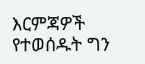እርምጃዎች የተወሰዱት ግን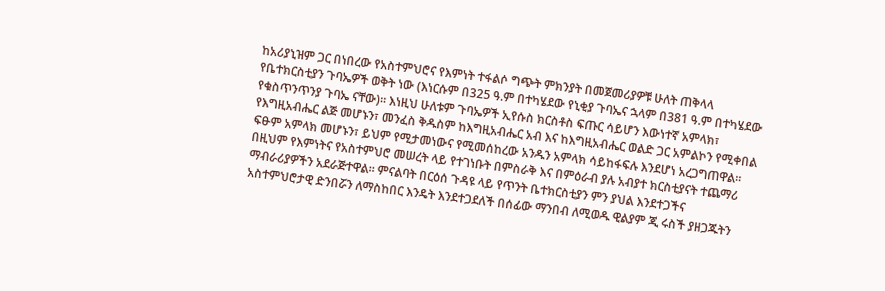ከአሪያኒዝም ጋር በነበረው የአስተምህሮና የእምነት ተፋልሶ ግጭት ምክንያት በመጀመሪያዎቹ ሁለት ጠቅላላ የቤተክርስቲያን ጉባኤዎች ወቅት ነው (እነርሱም በ325 ዓ.ም በተካሄደው የኒቂያ ጉባኤና ኋላም በ381 ዓ.ም በተካሄደው የቁስጥንጥንያ ጉባኤ ናቸው)። እነዚህ ሁለቱም ጉባኤዎች ኢየሱስ ክርስቶስ ፍጡር ሳይሆን እውነተኛ አምላክ፣ የእግዚአብሔር ልጅ መሆኑን፣ መንፈስ ቅዱስም ከእግዚአብሔር አብ እና ከእግዚአብሔር ወልድ ጋር አምልኮን የሚቀበል ፍፁም አምላክ መሆኑን፣ ይህም የሚታመነውና የሚመሰከረው አንዱን አምላክ ሳይከፋፍሉ እንደሆነ አረጋግጠዋል። በዚህም የእምነትና የአስተምህሮ መሠረት ላይ የተገነቡት በምስራቅ እና በምዕራብ ያሉ አብያተ ክርስቲያናት ተጨማሪ ማብራሪያዎችን አደራጅተዋል። ምናልባት በርዕሰ ጉዳዩ ላይ የጥንት ቤተክርስቲያን ምን ያህል እንደተጋችና አስተምህሮታዊ ድንበሯን ለማስከበር እንዴት እንደተጋደለች በሰፊው ማንበብ ለሚወዱ ዊልያም ጂ ሩስች ያዘጋጁትን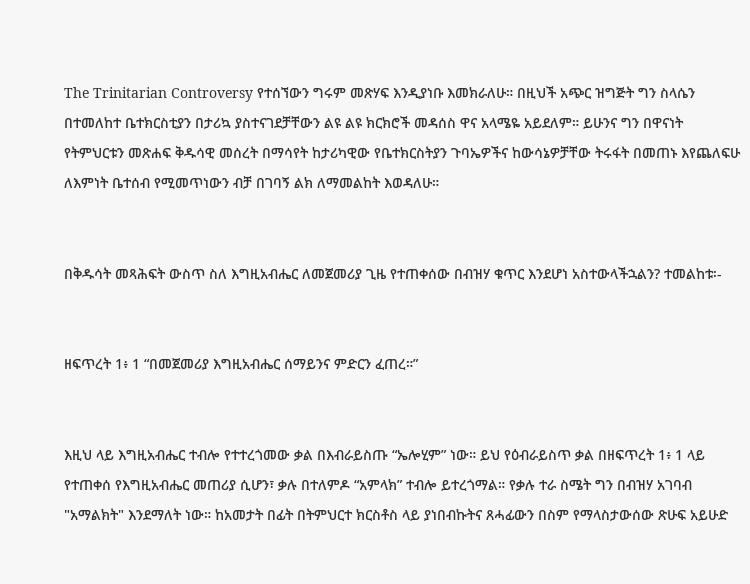The Trinitarian Controversy የተሰኘውን ግሩም መጽሃፍ እንዲያነቡ እመክራለሁ። በዚህች አጭር ዝግጅት ግን ስላሴን በተመለከተ ቤተክርስቲያን በታሪኳ ያስተናገደቻቸውን ልዩ ልዩ ክርክሮች መዳሰስ ዋና አላሜዬ አይደለም። ይሁንና ግን በዋናነት የትምህርቱን መጽሐፍ ቅዱሳዊ መሰረት በማሳየት ከታሪካዊው የቤተክርስትያን ጉባኤዎችና ከውሳኔዎቻቸው ትሩፋት በመጠኑ እየጨለፍሁ ለእምነት ቤተሰብ የሚመጥነውን ብቻ በገባኝ ልክ ለማመልከት እወዳለሁ።


በቅዱሳት መጻሕፍት ውስጥ ስለ እግዚአብሔር ለመጀመሪያ ጊዜ የተጠቀሰው በብዝሃ ቁጥር እንደሆነ አስተውላችኋልን? ተመልከቱ፡-


ዘፍጥረት 1፥ 1 “በመጀመሪያ እግዚአብሔር ሰማይንና ምድርን ፈጠረ።”


እዚህ ላይ እግዚአብሔር ተብሎ የተተረጎመው ቃል በእብራይስጡ “ኤሎሂም” ነው። ይህ የዕብራይስጥ ቃል በዘፍጥረት 1፥ 1 ላይ የተጠቀሰ የእግዚአብሔር መጠሪያ ሲሆን፣ ቃሉ በተለምዶ “አምላክ” ተብሎ ይተረጎማል። የቃሉ ተራ ስሜት ግን በብዝሃ አገባብ "አማልክት" እንደማለት ነው። ከአመታት በፊት በትምህርተ ክርስቶስ ላይ ያነበብኩትና ጸሓፊውን በስም የማላስታውሰው ጽሁፍ አይሁድ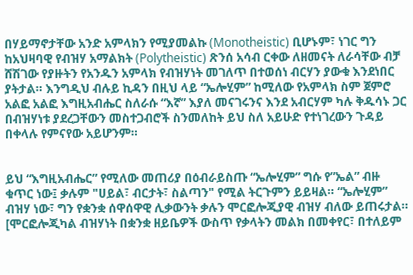በሃይማኖታቸው አንድ አምላክን የሚያመልኩ (Monotheistic) ቢሆኑም፣ ነገር ግን ከአህዛባዊ የብዝሃ አማልክት (Polytheistic) ጽንሰ አሳብ ርቀው ለዘመናት ለራሳቸው ብቻ ሸሽገው የያዙትን የአንዱን አምላክ የብዝሃነት መገለጥ በተወሰነ ብርሃን ያውቁ እንደነበር ያትታል። እንግዲህ ብሉይ ኪዳን በዚህ ላይ “ኤሎሂም” ከሚለው የአምላክ ስም ጀምሮ አልፎ አልፎ እግዚአብሔር ስለራሱ “እኛ” እያለ መናገሩንና እንደ አብርሃም ካሉ ቅዱሳኑ ጋር በብዝሃነቱ ያደረጋቸውን መስተጋብሮች ስንመለከት ይህ ስለ አይሁድ የተነገረውን ጉዳይ በቀላሉ የምናየው አይሆንም።


ይህ “እግዚአብሔር” የሚለው መጠሪያ በዕብራይስጡ “ኤሎሂም” ግሱ የ”ኤል” ብዙ ቁጥር ነው፤ ቃሉም "ሀይል፣ ብርታት፣ ስልጣን" የሚል ትርጉምን ይይዛል። “ኤሎሂም” ብዝሃ ነው፣ ግን የቋንቋ ሰዋሰዋዊ ሊቃውንት ቃሉን ሞርፎሎጂያዊ ብዝሃ ብለው ይጠሩታል። [ሞርፎሎጂካል ብዝሃነት በቋንቋ ዘይቤዎች ውስጥ የቃላትን መልክ በመቀየር፣ በተለይም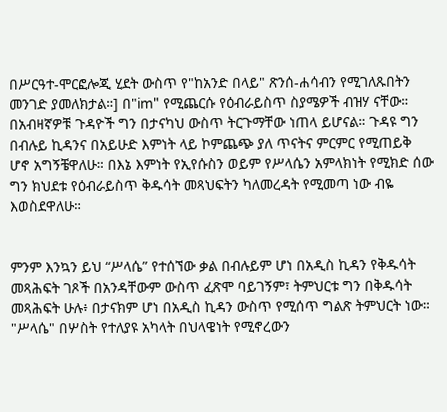በሥርዓተ-ሞርፎሎጂ ሂደት ውስጥ የ"ከአንድ በላይ" ጽንሰ-ሐሳብን የሚገለጹበትን መንገድ ያመለክታል።] በ"im" የሚጨርሱ የዕብራይስጥ ስያሜዎች ብዝሃ ናቸው። በአብዛኛዎቹ ጉዳዮች ግን በታናካህ ውስጥ ትርጉማቸው ነጠላ ይሆናል። ጉዳዩ ግን በብሉይ ኪዳንና በአይሁድ እምነት ላይ ኮምጨጭ ያለ ጥናትና ምርምር የሚጠይቅ ሆኖ አግኝቼዋለሁ። በእኔ እምነት የኢየሱስን ወይም የሥላሴን አምላክነት የሚክድ ሰው ግን ክህደቱ የዕብራይስጥ ቅዱሳት መጻህፍትን ካለመረዳት የሚመጣ ነው ብዬ እወስደዋለሁ።


ምንም እንኳን ይህ “ሥላሴ” የተሰኘው ቃል በብሉይም ሆነ በአዲስ ኪዳን የቅዱሳት መጻሕፍት ገጾች በአንዳቸውም ውስጥ ፈጽሞ ባይገኝም፣ ትምህርቱ ግን በቅዱሳት መጻሕፍት ሁሉ፥ በታናክም ሆነ በአዲስ ኪዳን ውስጥ የሚሰጥ ግልጽ ትምህርት ነው። "ሥላሴ" በሦስት የተለያዩ አካላት በህላዌነት የሚኖረውን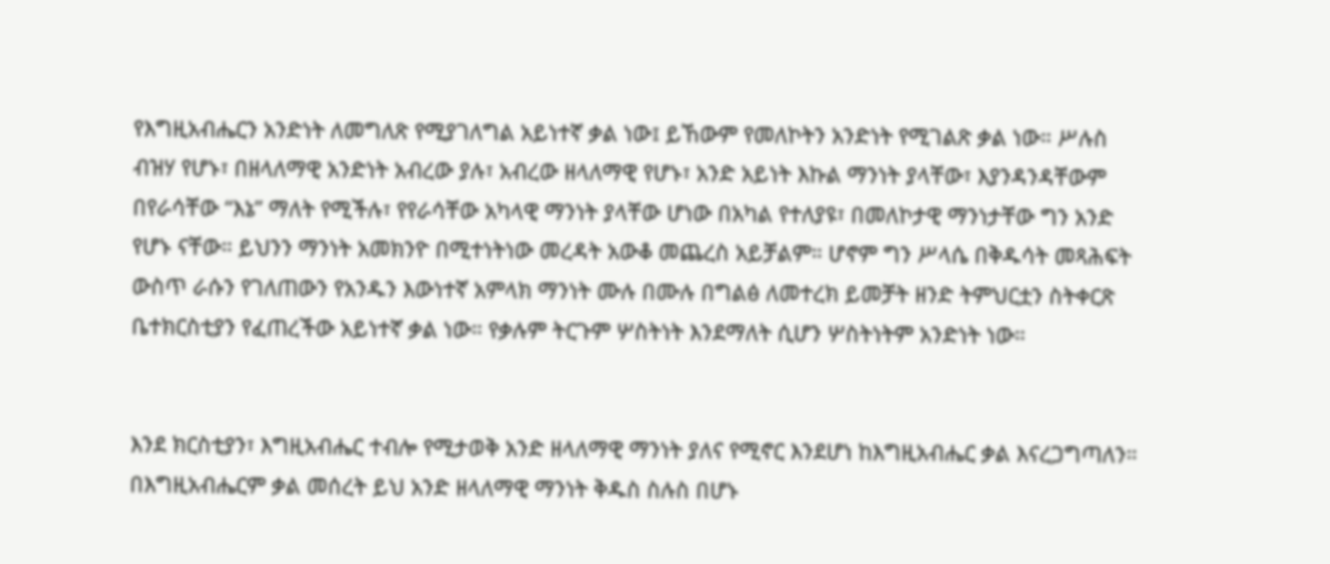የእግዚአብሔርን አንድነት ለመግለጽ የሚያገለግል አይነተኛ ቃል ነው፤ ይኸውም የመለኮትን አንድነት የሚገልጽ ቃል ነው። ሥሉስ ብዝሃ የሆኑ፣ በዘላለማዊ አንድነት አብረው ያሉ፣ አብረው ዘላለማዊ የሆኑ፣ አንድ አይነት እኩል ማንነት ያላቸው፣ እያንዳንዳቸውም በየራሳቸው “እኔ” ማለት የሚችሉ፣ የየራሳቸው አካላዊ ማንነት ያላቸው ሆነው በአካል የተለያዩ፣ በመለኮታዊ ማንነታቸው ግን አንድ የሆኑ ናቸው። ይህንን ማንነት አመክንዮ በሚተነትነው መረዳት አውቆ መጨረስ አይቻልም። ሆኖም ግን ሥላሴ በቅዱሳት መጻሕፍት ውስጥ ራሱን የገለጠውን የአንዱን እውነተኛ አምላክ ማንነት ሙሉ በሙሉ በግልፅ ለመተረክ ይመቻት ዘንድ ትምህርቷን ስትቀርጽ ቤተክርስቲያን የፈጠረችው አይነተኛ ቃል ነው። የቃሉም ትርጉም ሦስትነት እንደማለት ሲሆን ሦስትነትም አንድነት ነው።


እንደ ክርስቲያን፣ እግዚአብሔር ተብሎ የሚታወቅ አንድ ዘላለማዊ ማንነት ያለና የሚኖር እንደሆነ ከእግዚአብሔር ቃል እናረጋግጣለን። በእግዚአብሔርም ቃል መሰረት ይህ አንድ ዘላለማዊ ማንነት ቅዱስ ስሉስ በሆኑ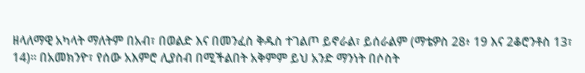ዘላለማዊ አካላት ማለትም በአብ፣ በወልድ እና በመንፈስ ቅዱስ ተገልጦ ይኖራል፣ ይሰራልም (ማቴዎስ 28፥ 19 እና 2ቆሮንቶስ 13፣ 14)። በአመክንዮ፣ የሰው አእምሮ ሊያስብ በሚችልበት አቅምም ይህ አንድ ማንነት በሶስት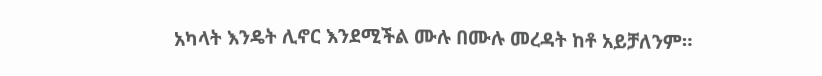አካላት እንዴት ሊኖር እንደሚችል ሙሉ በሙሉ መረዳት ከቶ አይቻለንም።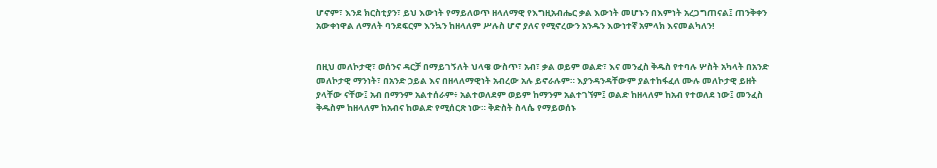ሆኖም፣ እንደ ክርስቲያን፣ ይህ እውነት የማይለወጥ ዘላለማዊ የእግዚአብሔር ቃል እውነት መሆኑን በእምነት አረጋግጠናል፤ ጠንቅቀን አውቀነዋል ለማለት ባንደፍርም እንኳን ከዘላለም ሥሉስ ሆኖ ያለና የሚኖረውን አንዱን እውነተኛ አምላክ እናመልካለን!


በዚህ መለኮታዊ፣ ወሰንና ዳርቻ በማይገኝለት ህላዌ ውስጥ፣ አብ፣ ቃል ወይም ወልድ፣ እና መንፈስ ቅዱስ የተባሉ ሦስት አካላት በአንድ መለኮታዊ ማንነት፣ በአንድ ኃይል እና በዘላለማዊነት አብረው አሉ ይኖራሉም። እያንዳንዳቸውም ያልተከፋፈለ ሙሉ መለኮታዊ ይዘት ያላቸው ናቸው፤ አብ በማንም አልተሰራም፥ አልተወለደም ወይም ከማንም አልተገኘም፤ ወልድ ከዘላለም ከአብ የተወለደ ነው፤ መንፈስ ቅዱስም ከዘላለም ከአብና ከወልድ የሚሰርጽ ነው። ቅድስት ስላሴ የማይወሰኑ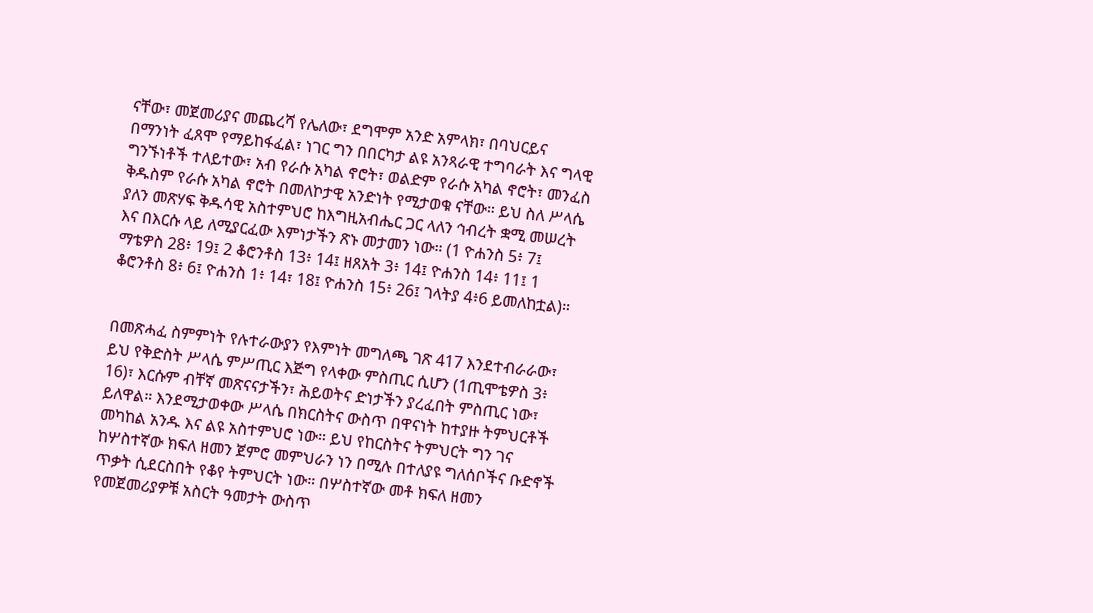ናቸው፣ መጀመሪያና መጨረሻ የሌለው፣ ደግሞም አንድ አምላክ፣ በባህርይና በማንነት ፈጸሞ የማይከፋፈል፣ ነገር ግን በበርካታ ልዩ አንጻራዊ ተግባራት እና ግላዊ ግንኙነቶች ተለይተው፣ አብ የራሱ አካል ኖሮት፣ ወልድም የራሱ አካል ኖሮት፣ መንፈስ ቅዱስም የራሱ አካል ኖሮት በመለኮታዊ አንድነት የሚታወቁ ናቸው። ይህ ስለ ሥላሴ ያለን መጽሃፍ ቅዱሳዊ አስተምህሮ ከእግዚአብሔር ጋር ላለን ኅብረት ቋሚ መሠረት እና በእርሱ ላይ ለሚያርፈው እምነታችን ጽኑ መታመን ነው። (1 ዮሐንስ 5፥ 7፤ ማቴዎስ 28፥ 19፤ 2 ቆሮንቶስ 13፥ 14፤ ዘጸአት 3፥ 14፤ ዮሐንስ 14፥ 11፤ 1 ቆሮንቶስ 8፥ 6፤ ዮሐንስ 1፥ 14፣ 18፤ ዮሐንስ 15፥ 26፤ ገላትያ 4፥6 ይመለከቷል)።


በመጽሓፈ ስምምነት የሉተራውያን የእምነት መግለጫ ገጽ 417 እንደተብራራው፣ ይህ የቅድስት ሥላሴ ምሥጢር እጅግ የላቀው ምስጢር ሲሆን (1ጢሞቴዎስ 3፥ 16)፣ እርሱም ብቸኛ መጽናናታችን፣ ሕይወትና ድነታችን ያረፈበት ምስጢር ነው፣ ይለዋል። እንደሚታወቀው ሥላሴ በክርስትና ውስጥ በዋናነት ከተያዙ ትምህርቶች መካከል አንዱ እና ልዩ አስተምህሮ ነው። ይህ የከርስትና ትምህርት ግን ገና ከሦስተኛው ክፍለ ዘመን ጀምሮ መምህራን ነን በሚሉ በተለያዩ ግለሰቦችና ቡድኖች ጥቃት ሲደርስበት የቆየ ትምህርት ነው። በሦስተኛው መቶ ክፍለ ዘመን የመጀመሪያዎቹ አስርት ዓመታት ውስጥ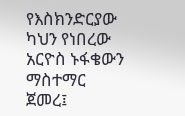የእስክንድርያው ካህን የነበረው አርዮስ ኑፋቄውን ማስተማር ጀመረ፤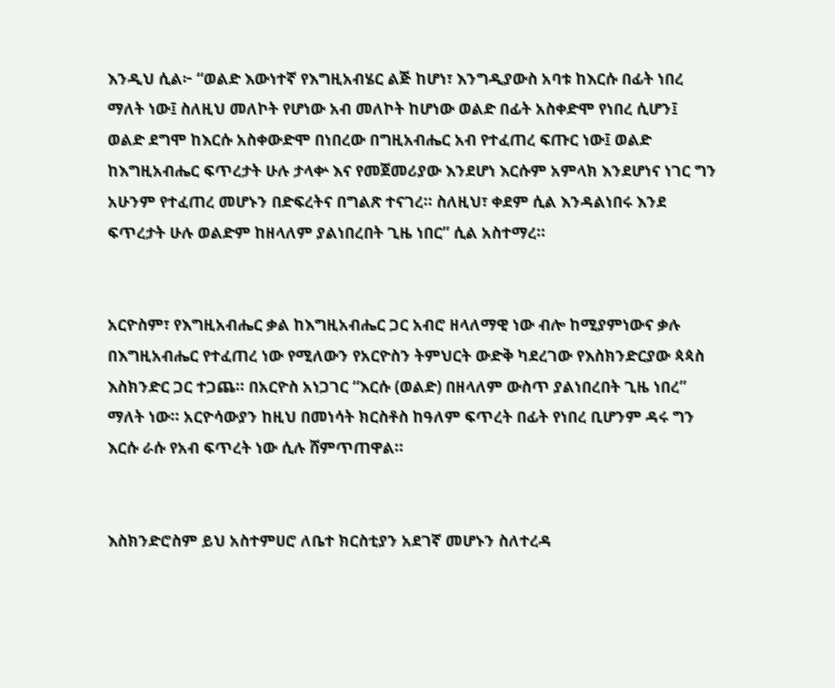እንዲህ ሲል፦ “ወልድ እውነተኛ የእግዚአብሄር ልጅ ከሆነ፣ እንግዲያውስ አባቱ ከእርሱ በፊት ነበረ ማለት ነው፤ ስለዚህ መለኮት የሆነው አብ መለኮት ከሆነው ወልድ በፊት አስቀድሞ የነበረ ሲሆን፤ ወልድ ደግሞ ከእርሱ አስቀውድሞ በነበረው በግዚአብሔር አብ የተፈጠረ ፍጡር ነው፤ ወልድ ከእግዚአብሔር ፍጥረታት ሁሉ ታላቍ እና የመጀመሪያው እንደሆነ እርሱም አምላክ እንደሆነና ነገር ግን አሁንም የተፈጠረ መሆኑን በድፍረትና በግልጽ ተናገረ። ስለዚህ፣ ቀደም ሲል እንዳልነበሩ እንደ ፍጥረታት ሁሉ ወልድም ከዘላለም ያልነበረበት ጊዜ ነበር” ሲል አስተማረ።


አርዮስም፣ የእግዚአብሔር ቃል ከእግዚአብሔር ጋር አብሮ ዘላለማዊ ነው ብሎ ከሚያምነውና ቃሉ በእግዚአብሔር የተፈጠረ ነው የሚለውን የአርዮስን ትምህርት ውድቅ ካደረገው የእስክንድርያው ጳጳስ እስክንድር ጋር ተጋጨ። በአርዮስ አነጋገር “እርሱ (ወልድ) በዘላለም ውስጥ ያልነበረበት ጊዜ ነበረ” ማለት ነው። አርዮሳውያን ከዚህ በመነሳት ክርስቶስ ከዓለም ፍጥረት በፊት የነበረ ቢሆንም ዳሩ ግን እርሱ ራሱ የአብ ፍጥረት ነው ሲሉ ሸምጥጠዋል።


እስክንድሮስም ይህ አስተምሀሮ ለቤተ ክርስቲያን አደገኛ መሆኑን ስለተረዳ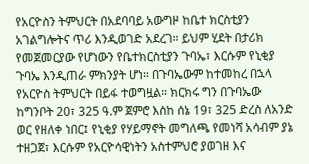የአርዮስን ትምህርት በአደባባይ አውግዞ ከቤተ ክርስቲያን አገልግሎትና ጥሪ እንዲወገድ አደረገ። ይህም ሂደት በታሪክ የመጀመርያው የሆነውን የቤተክርስቲያን ጉባኤ፣ እርሱም የኒቂያ ጉባኤ እንዲጠራ ምክንያት ሆነ። በጉባኤውም ከተመከረ በኋላ የአርዮስ ትምህርት በይፋ ተወግዟል። ክርክሩ ግን በጉባኤው ከግንቦት 20፣ 325 ዓ.ም ጀምሮ እስከ ሰኔ 19፣ 325 ድረስ ለአንድ ወር የዘለቀ ነበር፤ የኒቂያ የሃይማኖት መግለጫ የመነሻ አሳብም ያኔ ተዘጋጀ፣ እርሱም የአርዮሳዊነትን አስተምህሮ ያወገዘ እና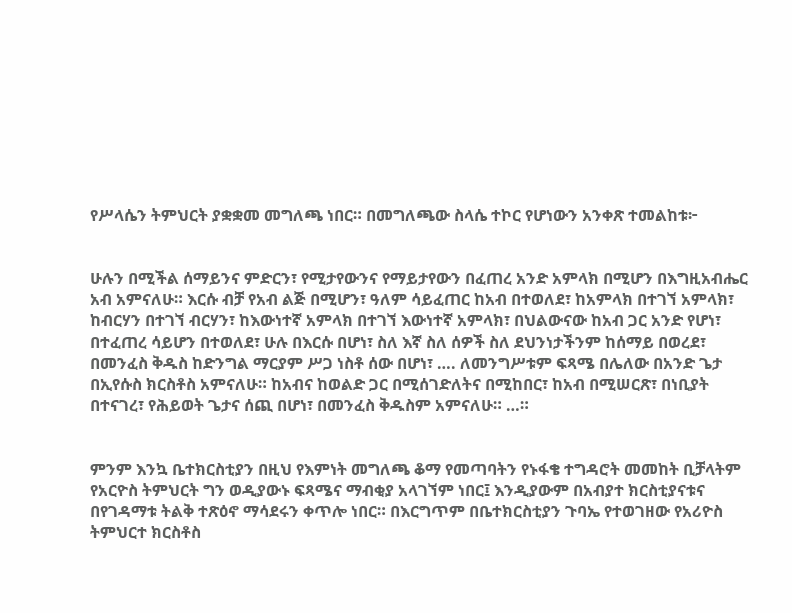የሥላሴን ትምህርት ያቋቋመ መግለጫ ነበር። በመግለጫው ስላሴ ተኮር የሆነውን አንቀጽ ተመልከቱ፦


ሁሉን በሚችል ሰማይንና ምድርን፣ የሚታየውንና የማይታየውን በፈጠረ አንድ አምላክ በሚሆን በእግዚአብሔር አብ አምናለሁ። እርሱ ብቻ የአብ ልጅ በሚሆን፣ ዓለም ሳይፈጠር ከአብ በተወለደ፣ ከአምላክ በተገኘ አምላክ፣ ከብርሃን በተገኘ ብርሃን፣ ከእውነተኛ አምላክ በተገኘ እውነተኛ አምላክ፣ በህልውናው ከአብ ጋር አንድ የሆነ፣ በተፈጠረ ሳይሆን በተወለደ፣ ሁሉ በእርሱ በሆነ፣ ስለ እኛ ስለ ሰዎች ስለ ደህንነታችንም ከሰማይ በወረደ፣ በመንፈስ ቅዱስ ከድንግል ማርያም ሥጋ ነስቶ ሰው በሆነ፣ …. ለመንግሥቱም ፍጻሜ በሌለው በአንድ ጌታ በኢየሱስ ክርስቶስ አምናለሁ። ከአብና ከወልድ ጋር በሚሰገድለትና በሚከበር፣ ከአብ በሚሠርጽ፣ በነቢያት በተናገረ፣ የሕይወት ጌታና ሰጪ በሆነ፣ በመንፈስ ቅዱስም አምናለሁ። …።


ምንም እንኳ ቤተክርስቲያን በዚህ የእምነት መግለጫ ቆማ የመጣባትን የኑፋቄ ተግዳሮት መመከት ቢቻላትም የአርዮስ ትምህርት ግን ወዲያውኑ ፍጻሜና ማብቂያ አላገኘም ነበር፤ እንዲያውም በአብያተ ክርስቲያናቱና በየገዳማቱ ትልቅ ተጽዕኖ ማሳደሩን ቀጥሎ ነበር። በእርግጥም በቤተክርስቲያን ጉባኤ የተወገዘው የአሪዮስ ትምህርተ ክርስቶስ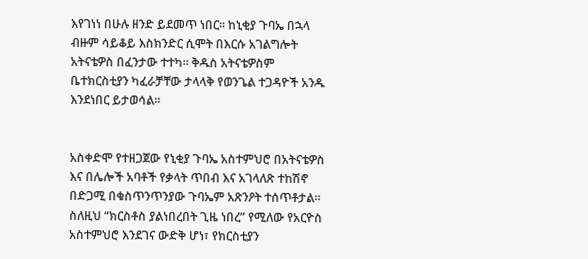እየገነነ በሁሉ ዘንድ ይደመጥ ነበር። ከኒቂያ ጉባኤ በኋላ ብዙም ሳይቆይ እስክንድር ሲሞት በእርሱ አገልግሎት አትናቴዎስ በፈንታው ተተካ። ቅዱስ አትናቴዎስም ቤተክርስቲያን ካፈራቻቸው ታላላቅ የወንጌል ተጋዳዮች አንዱ እንደነበር ይታወሳል።


አስቀድሞ የተዘጋጀው የኒቂያ ጉባኤ አስተምህሮ በአትናቴዎስ እና በሌሎች አባቶች የቃላት ጥበብ እና አገላለጽ ተከሽኖ በድጋሚ በቁስጥንጥንያው ጉባኤም አጽንዖት ተሰጥቶታል። ስለዚህ “ክርስቶስ ያልነበረበት ጊዜ ነበረ” የሚለው የአርዮስ አስተምህሮ እንደገና ውድቅ ሆነ፣ የክርስቲያን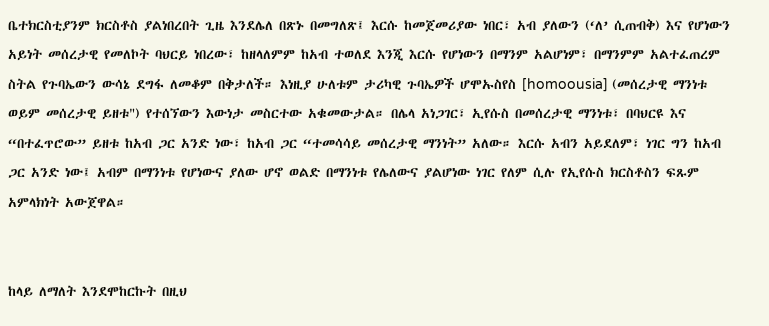ቤተክርስቲያንም ክርስቶስ ያልነበረበት ጊዜ እንደሌለ በጽኑ በመግለጽ፤ እርሱ ከመጀመሪያው ነበር፣ አብ ያለውን (‘ለ’ ሲጠብቅ) እና የሆነውን አይነት መሰረታዊ የመለኮት ባህርይ ነበረው፣ ከዘላለምም ከአብ ተወለደ እንጂ እርሱ የሆነውን በማንም አልሆነም፣ በማንምም አልተፈጠረም ስትል የጉባኤውን ውሳኔ ደግፋ ለመቆም በቅታለች። እነዚያ ሁለቱም ታሪካዊ ጉባኤዎች ሆሞኡስየስ [homoousia] (መሰረታዊ ማንነቱ ወይም መሰረታዊ ይዘቱ") የተሰኘውን እውነታ መስርተው አቁመውታል። በሌላ አነጋገር፣ ኢየሱስ በመሰረታዊ ማንነቱ፣ በባህርዩ እና “በተፈጥሮው” ይዘቱ ከአብ ጋር አንድ ነው፣ ከአብ ጋር “ተመሳሳይ መሰረታዊ ማንነት” አለው። እርሱ አብን አይደለም፣ ነገር ግን ከአብ ጋር አንድ ነው፤ አብም በማንነቱ የሆነውና ያለው ሆኖ ወልድ በማንነቱ የሌለውና ያልሆነው ነገር የለም ሲሉ የኢየሱስ ክርስቶስን ፍጹም አምላክነት አውጀዋል።


ከላይ ለማለት እንደሞከርኩት በዚህ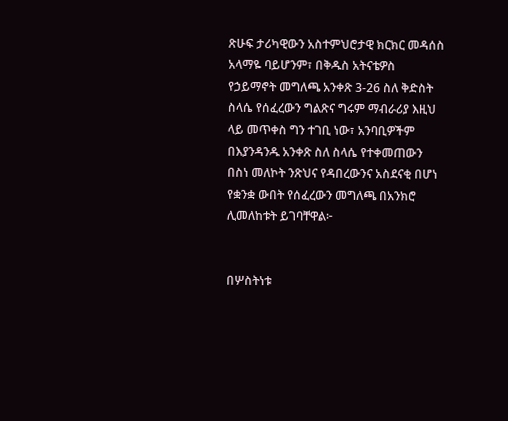ጽሁፍ ታሪካዊውን አስተምህሮታዊ ክርክር መዳሰስ አላማዬ ባይሆንም፣ በቅዱስ አትናቴዎስ የኃይማኖት መግለጫ አንቀጽ 3-26 ስለ ቅድስት ስላሴ የሰፈረውን ግልጽና ግሩም ማብራሪያ እዚህ ላይ መጥቀስ ግን ተገቢ ነው፣ አንባቢዎችም በእያንዳንዱ አንቀጽ ስለ ስላሴ የተቀመጠውን በስነ መለኮት ንጽህና የዳበረውንና አስደናቂ በሆነ የቋንቋ ውበት የሰፈረውን መግለጫ በአንክሮ ሊመለከቱት ይገባቸዋል፦


በሦስትነቱ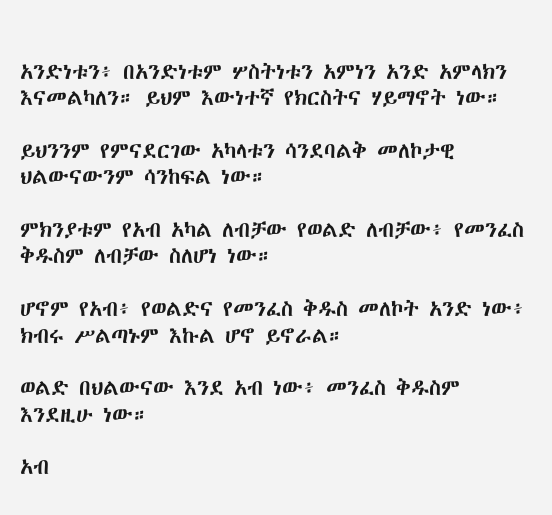አንድነቱን፥ በአንድነቱም ሦስትነቱን አምነን አንድ አምላክን እናመልካለን። ይህም እውነተኛ የክርስትና ሃይማኖት ነው።

ይህንንም የምናደርገው አካላቱን ሳንደባልቅ መለኮታዊ ህልውናውንም ሳንከፍል ነው።

ምክንያቱም የአብ አካል ለብቻው የወልድ ለብቻው፥ የመንፈስ ቅዱስም ለብቻው ስለሆነ ነው።

ሆኖም የአብ፥ የወልድና የመንፈስ ቅዱስ መለኮት አንድ ነው፥ ክብሩ ሥልጣኑም እኩል ሆኖ ይኖራል።

ወልድ በህልውናው እንደ አብ ነው፥ መንፈስ ቅዱስም እንደዚሁ ነው።

አብ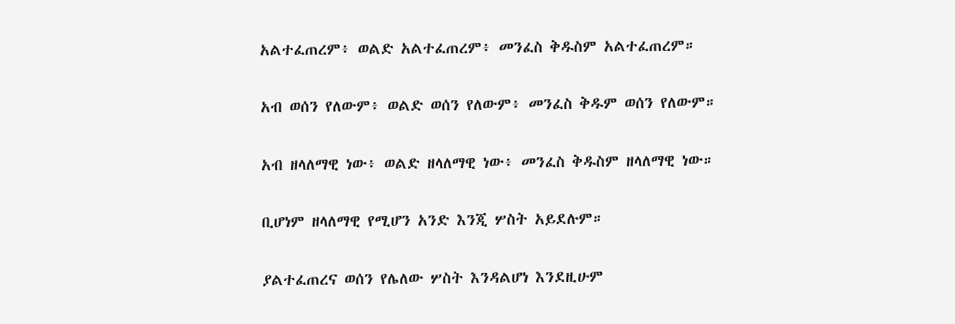አልተፈጠረም፥ ወልድ አልተፈጠረም፥ መንፈስ ቅዱስም አልተፈጠረም።

አብ ወሰን የለውም፥ ወልድ ወሰን የለውም፥ መንፈስ ቅዱም ወሰን የለውም።

አብ ዘላለማዊ ነው፥ ወልድ ዘላለማዊ ነው፥ መንፈስ ቅዱስም ዘላለማዊ ነው።

ቢሆነም ዘላለማዊ የሚሆን አንድ እንጂ ሦስት አይደሉም።

ያልተፈጠረና ወሰን የሌለው ሦስት እንዳልሆነ እንደዚሁም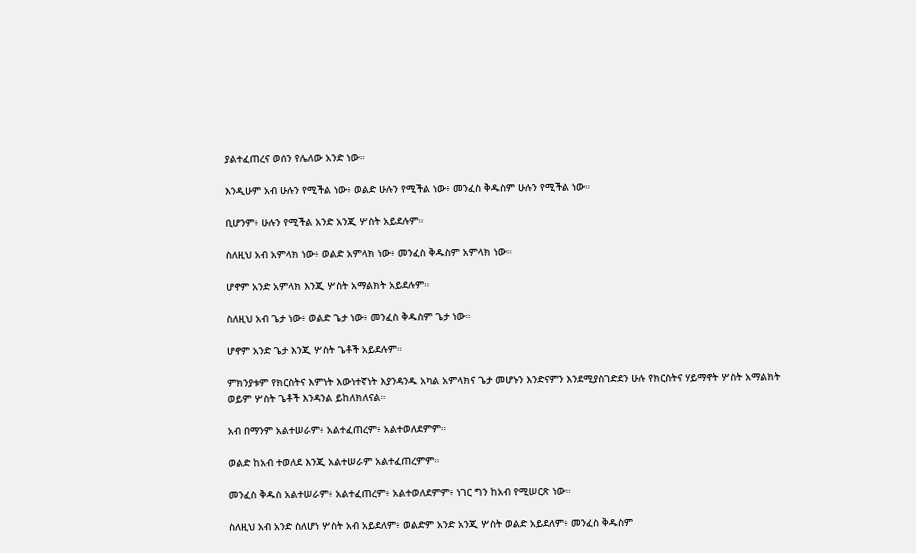ያልተፈጠረና ወሰን የሌለው አንድ ነው።

እንዲሁም አብ ሁሉን የሚችል ነው፥ ወልድ ሁሉን የሚችል ነው፥ መንፈስ ቅዱስም ሁሉን የሚችል ነው።

ቢሆንም፥ ሁሉን የሚችል አንድ አንጂ ሦስት አይደሉም።

ስለዚህ አብ አምላክ ነው፥ ወልድ አምላክ ነው፥ መንፈስ ቅዱስም አምላክ ነው።

ሆኖም አንድ አምላክ እንጂ ሦስት አማልክት አይደሉም።

ስለዚህ አብ ጌታ ነው፥ ወልድ ጌታ ነው፥ መንፈስ ቅዱስም ጌታ ነው።

ሆኖም አንድ ጌታ እንጂ ሦስት ጌቶች አይደሉም።

ምክንያቱም የክርስትና እምነት እውነተኛነት እያንዳንዱ አካል አምላክና ጌታ መሆኑን እንድናምን እንደሚያስገድደን ሁሉ የክርስትና ሃይማኖት ሦስት አማልክት ወይም ሦስት ጌቶች እንዳንል ይከለክለናል።

አብ በማንም አልተሠራም፥ አልተፈጠረም፥ አልተወለደምም።

ወልድ ከአብ ተወለደ እንጂ አልተሠራም አልተፈጠረምም።

መንፈስ ቅዱስ አልተሠራም፥ አልተፈጠረም፥ አልተወለደምም፥ ነገር ግን ከአብ የሚሠርጽ ነው።

ስለዚህ አብ አንድ ስለሆነ ሦስት አብ አይደለም፥ ወልድም አንድ አንጂ ሦስት ወልድ አይደለም፥ መንፈስ ቅዱስም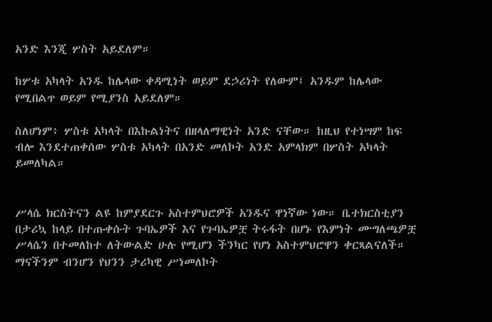አንድ እንጂ ሦስት አይደለም።

ከሦቱ አካላት አንዱ ከሌላው ቀዳሚነት ወይም ደኃሪነት የለውም፤ አንዱም ከሌላው የሚበልጥ ወይም የሚያንስ አይደለም።

ስለሆነም፥ ሦስቱ አካላት በእኩልነትና በዘላለማዊነት አንድ ናቸው። ከዚህ የተነሣም ከፍ ብሎ እንደተጠቀሰው ሦስቱ አካላት በአንድ መለኮት አንድ አምላክም በሦስት አካላት ይመለካል።


ሥላሴ ክርስትናን ልዩ ከምያደርጉ አስተምህሮዎች አንዱና ዋነኛው ነው። ቤተክርስቲያን በታሪኳ ከላይ በተጡቀሱት ጉባኤዎች እና የጉባኤዎቿ ትሩፋት በሆኑ የእምነት ሙግለጫዎቿ ሥላሴን በተመለከተ ለትውልድ ሁሉ የሚሆን ችንካር የሆነ አስተምህሮዋን ቀርጻልናለች። ማናችንም ብንሆን የህንን ታሪካዊ ሥነመለኮት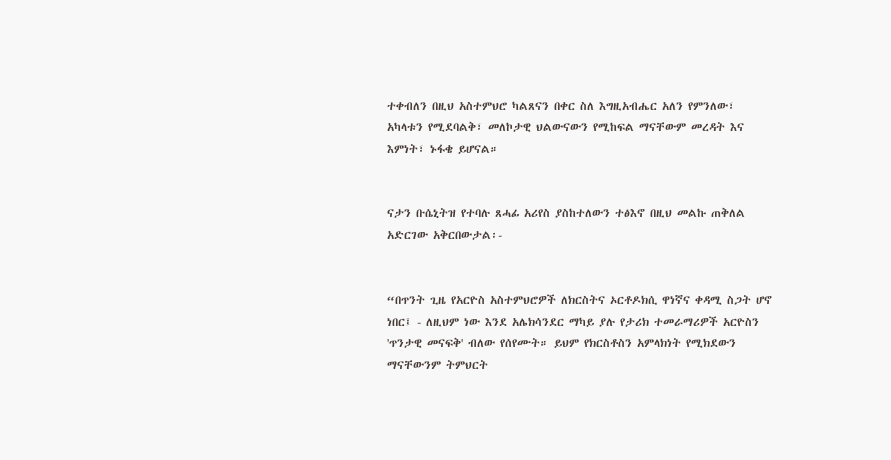ተቀብለን በዚህ አስተምህሮ ካልጸናን በቀር ስለ እግዚአብሔር አለን የምንለው፣ አካላቱን የሚደባልቅ፣ መለኮታዊ ህልውናውን የሚከፍል ማናቸውም መረዳት እና እምነት፣ ኑፋቄ ይሆናል።


ናታን ቡሴኒትዝ የተባሉ ጸሓፊ አሪየስ ያስከተለውን ተፅእኖ በዚህ መልኩ ጠቅለል አድርገው አቅርበውታል፡-


“በጥንት ጊዜ የአርዮስ አስተምህሮዎች ለክርስትና ኦርቶዶክሲ ዋነኛና ቀዳሚ ስጋት ሆኖ ነበር፤ - ለዚህም ነው እንደ አሌክሳንደር ማካይ ያሉ የታሪክ ተመራማሪዎች አርዮስን 'ጥንታዊ መናፍቅ' ብለው የሰየሙት። ይህም የክርስቶስን አምላክነት የሚክደውን ማናቸውንም ትምህርት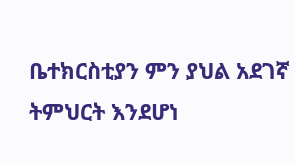ቤተክርስቲያን ምን ያህል አደገኛ ትምህርት እንደሆነ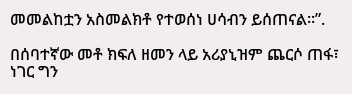መመልከቷን አስመልክቶ የተወሰነ ሀሳብን ይሰጠናል።”.

በሰባተኛው መቶ ክፍለ ዘመን ላይ አሪያኒዝም ጨርሶ ጠፋ፣ ነገር ግን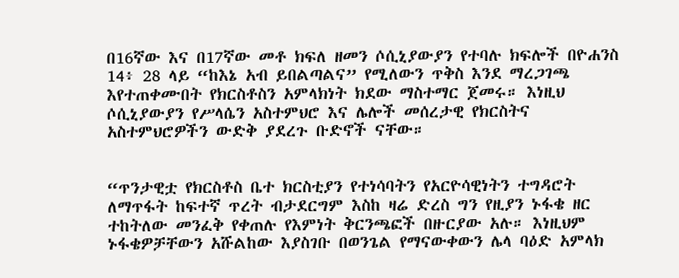በ16ኛው እና በ17ኛው መቶ ክፍለ ዘመን ሶሲኒያውያን የተባሉ ክፍሎች በዮሐንስ 14፥ 28 ላይ “ከእኔ አብ ይበልጣልና” የሚለውን ጥቅስ እንደ ማረጋገጫ እየተጠቀሙበት የክርስቶስን አምላክነት ክደው ማስተማር ጀመሩ። እነዚህ ሶሲኒያውያን የሥላሴን አስተምህሮ እና ሌሎች መሰረታዊ የክርስትና አስተምህሮዎችን ውድቅ ያደረጉ ቡድኖች ናቸው።


“ጥንታዊቷ የክርስቶስ ቤተ ክርስቲያን የተነሳባትን የአርዮሳዊነትን ተግዳሮት ለማጥፋት ከፍተኛ ጥረት ብታደርግም እስከ ዛሬ ድረስ ግን የዚያን ኑፋቄ ዘር ተከትለው መንፈቅ የቀጠሉ የእምነት ቅርንጫፎች በዙርያው አሉ። እነዚህም ኑፋቄዎቻቸውን አሹልከው እያስገቡ በወንጌል የማናውቀውን ሌላ ባዕድ አምላክ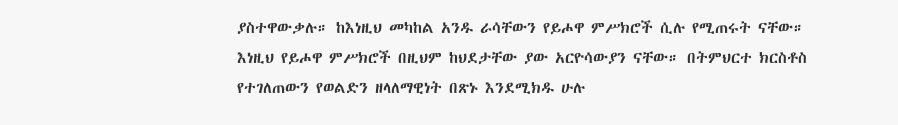ያስተዋውቃሉ። ከእነዚህ መካከል አንዱ ራሳቸውን የይሖዋ ምሥክሮች ሲሉ የሚጠሩት ናቸው። እነዚህ የይሖዋ ምሥክሮች በዚህም ከህደታቸው ያው አርዮሳውያን ናቸው። በትምህርተ ክርስቶስ የተገለጠውን የወልድን ዘላለማዊነት በጽኑ እንደሚክዱ ሁሉ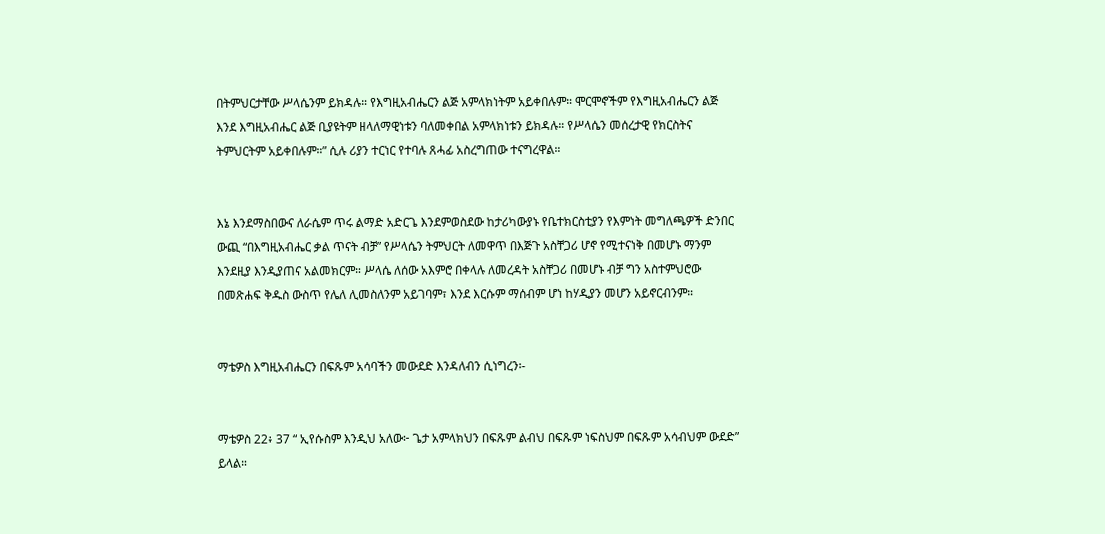በትምህርታቸው ሥላሴንም ይክዳሉ። የእግዚአብሔርን ልጅ አምላክነትም አይቀበሉም። ሞርሞኖችም የእግዚአብሔርን ልጅ እንደ እግዚአብሔር ልጅ ቢያዩትም ዘላለማዊነቱን ባለመቀበል አምላክነቱን ይክዳሉ። የሥላሴን መሰረታዊ የክርስትና ትምህርትም አይቀበሉም።” ሲሉ ሪያን ተርነር የተባሉ ጸሓፊ አስረግጠው ተናግረዋል።


እኔ እንደማስበውና ለራሴም ጥሩ ልማድ አድርጌ እንደምወስደው ከታሪካውያኑ የቤተክርስቲያን የእምነት መግለጫዎች ድንበር ውጪ “በእግዚአብሔር ቃል ጥናት ብቻ” የሥላሴን ትምህርት ለመዋጥ በእጅጉ አስቸጋሪ ሆኖ የሚተናነቅ በመሆኑ ማንም እንደዚያ እንዲያጠና አልመክርም። ሥላሴ ለሰው አእምሮ በቀላሉ ለመረዳት አስቸጋሪ በመሆኑ ብቻ ግን አስተምህሮው በመጽሐፍ ቅዱስ ውስጥ የሌለ ሊመስለንም አይገባም፣ እንደ እርሱም ማሰብም ሆነ ከሃዲያን መሆን አይኖርብንም።


ማቴዎስ እግዚአብሔርን በፍጹም አሳባችን መውደድ እንዳለብን ሲነግረን፡-


ማቴዎስ 22፥ 37 “ ኢየሱስም እንዲህ አለው፦ ጌታ አምላክህን በፍጹም ልብህ በፍጹም ነፍስህም በፍጹም አሳብህም ውደድ” ይላል።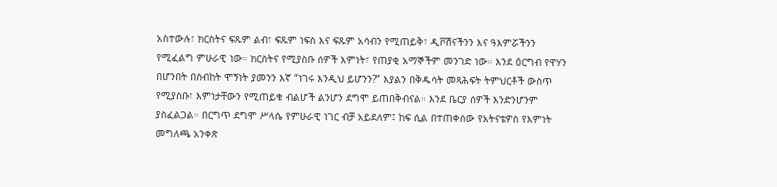አስተውሉ፣ ክርስትና ፍጹም ልብ፣ ፍጹም ነፍስ እና ፍጹም አሳብን የሚጠይቅ፣ ዲቮሽናችንን እና ዓእምሯችንን የሚፈልግ ምሁራዊ ነው። ክርስትና የሚያስቡ ሰዎች እምነት፣ የጠያቂ አማኞችም መንገድ ነው። እንደ ዕርግብ የዋሃን በሆንበት በስብከት ሞኝነት ያመንን እኛ “ነገሩ እንዲህ ይሆንን?” እያልን በቅዱሳት መጻሕፍት ትምህርቶች ውስጥ የሚያስቡ፣ እምነታቸውን የሚጠይቁ ብልሆች ልንሆን ደግሞ ይጠበቅብናል። እንደ ቤርያ ሰዎች እንድንሆንም ያስፈልጋል። በርግጥ ደግሞ ሥላሴ የምሁራዊ ነገር ብቻ አይደለም፤ ከፍ ሲል በተጠቀሰው የአትናቴዎስ የእምነት መግለጫ አንቀጽ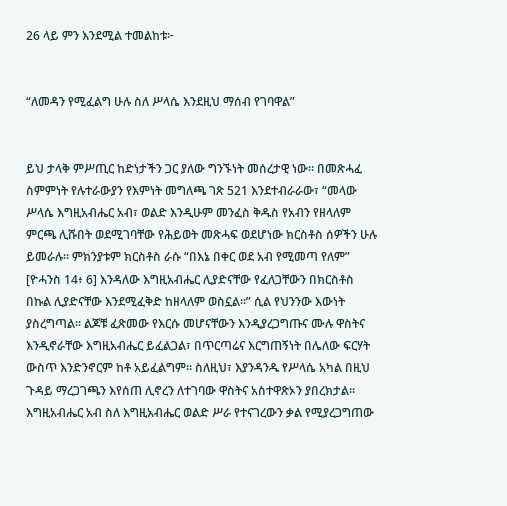26 ላይ ምን እንደሚል ተመልከቱ፦


“ለመዳን የሚፈልግ ሁሉ ስለ ሥላሴ እንደዚህ ማሰብ የገባዋል”


ይህ ታላቅ ምሥጢር ከድነታችን ጋር ያለው ግንኙነት መሰረታዊ ነው። በመጽሓፈ ስምምነት የሉተራውያን የእምነት መግለጫ ገጽ 521 እንደተብራራው፣ “መላው ሥላሴ እግዚአብሔር አብ፣ ወልድ እንዲሁም መንፈስ ቅዱስ የአብን የዘላለም ምርጫ ሊሹበት ወደሚገባቸው የሕይወት መጽሓፍ ወደሆነው ክርስቶስ ሰዎችን ሁሉ ይመራሉ። ምክንያቱም ክርስቶስ ራሱ “በእኔ በቀር ወደ አብ የሚመጣ የለም” [ዮሓንስ 14፥ 6] እንዳለው እግዚአብሔር ሊያድናቸው የፈለጋቸውን በክርስቶስ በኩል ሊያድናቸው እንደሚፈቅድ ከዘላለም ወስኗል።” ሲል የህንንው እውነት ያስረግጣል። ልጆቹ ፈጽመው የእርሱ መሆናቸውን እንዲያረጋግጡና ሙሉ ዋስትና እንዲኖራቸው እግዚአብሔር ይፈልጋል፣ በጥርጣሬና እርግጠኝነት በሌለው ፍርሃት ውስጥ እንድንኖርም ከቶ አይፈልግም። ስለዚህ፣ እያንዳንዱ የሥላሴ አካል በዚህ ጉዳይ ማረጋገጫን እየሰጠ ሊኖረን ለተገባው ዋስትና አስተዋጽኦን ያበረክታል። እግዚአብሔር አብ ስለ እግዚአብሔር ወልድ ሥራ የተናገረውን ቃል የሚያረጋግጠው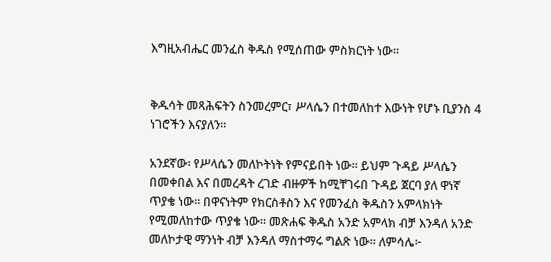እግዚአብሔር መንፈስ ቅዱስ የሚሰጠው ምስክርነት ነው።


ቅዱሳት መጻሕፍትን ስንመረምር፣ ሥላሴን በተመለከተ እውነት የሆኑ ቢያንስ 4 ነገሮችን እናያለን።

አንደኛው፡ የሥላሴን መለኮትነት የምናይበት ነው። ይህም ጉዳይ ሥላሴን በመቀበል እና በመረዳት ረገድ ብዙዎች ከሚቸገሩበ ጉዳይ ጀርባ ያለ ዋነኛ ጥያቄ ነው። በዋናነትም የክርስቶስን እና የመንፈስ ቅዱስን አምላክነት የሚመለከተው ጥያቄ ነው። መጽሐፍ ቅዱስ አንድ አምላክ ብቻ እንዳለ አንድ መለኮታዊ ማንነት ብቻ እንዳለ ማስተማሩ ግልጽ ነው። ለምሳሌ፦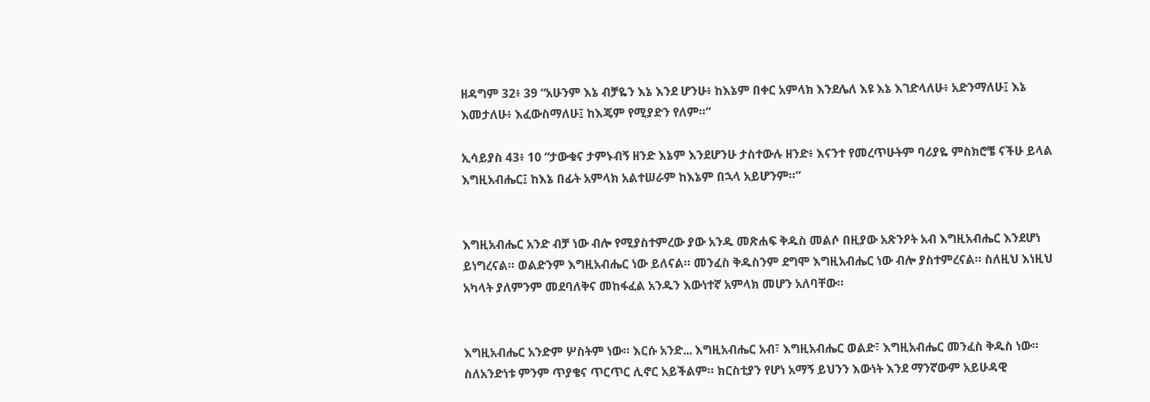ዘዳግም 32፥ 39 “አሁንም እኔ ብቻዬን እኔ እንደ ሆንሁ፥ ከእኔም በቀር አምላክ እንደሌለ እዩ እኔ እገድላለሁ፥ አድንማለሁ፤ እኔ እመታለሁ፥ እፈውስማለሁ፤ ከእጄም የሚያድን የለም።”

ኢሳይያስ 43፥ 10 “ታውቁና ታምኑብኝ ዘንድ እኔም እንደሆንሁ ታስተውሉ ዘንድ፥ እናንተ የመረጥሁትም ባሪያዬ ምስክሮቼ ናችሁ ይላል እግዚአብሔር፤ ከእኔ በፊት አምላክ አልተሠራም ከእኔም በኋላ አይሆንም።”


እግዚአብሔር አንድ ብቻ ነው ብሎ የሚያስተምረው ያው አንዱ መጽሐፍ ቅዱስ መልሶ በዚያው አጽንዖት አብ እግዚአብሔር እንደሆነ ይነግረናል። ወልድንም እግዚአብሔር ነው ይለናል። መንፈስ ቅዱስንም ደግሞ እግዚአብሔር ነው ብሎ ያስተምረናል። ስለዚህ እነዚህ አካላት ያለምንም መደባለቅና መከፋፈል አንዱን እውነተኛ አምላክ መሆን አለባቸው።


እግዚአብሔር አንድም ሦስትም ነው። እርሱ አንድ... እግዚአብሔር አብ፣ እግዚአብሔር ወልድ፣ እግዚአብሔር መንፈስ ቅዱስ ነው። ስለአንድነቱ ምንም ጥያቄና ጥርጥር ሊኖር አይችልም። ክርስቲያን የሆነ አማኝ ይህንን እውነት እንደ ማንኛውም አይሁዳዊ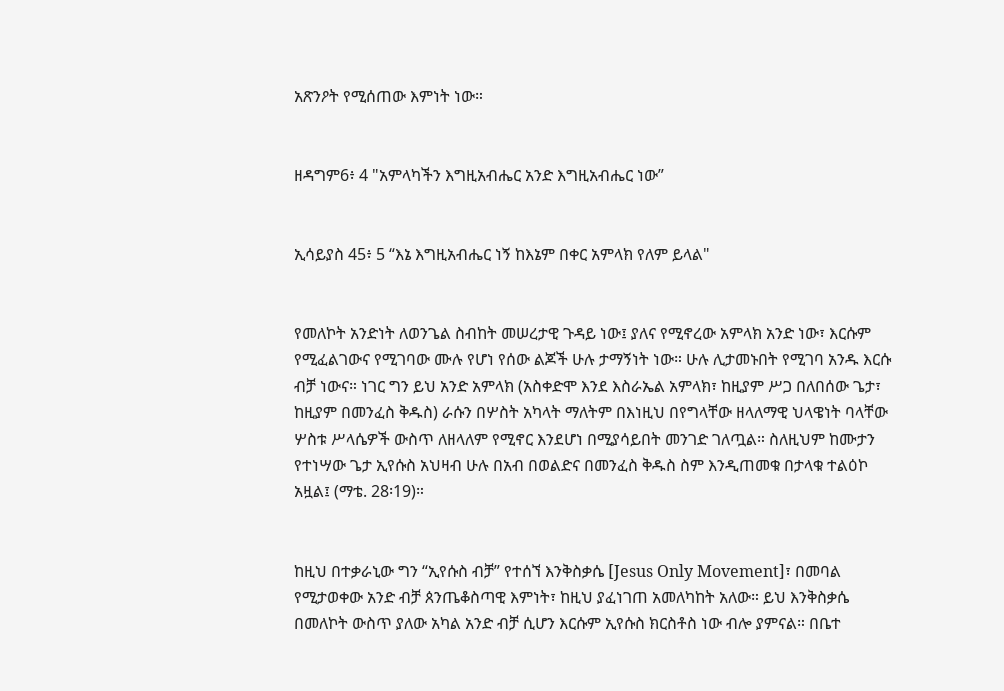አጽንዖት የሚሰጠው እምነት ነው።


ዘዳግም6፥ 4 "አምላካችን እግዚአብሔር አንድ እግዚአብሔር ነው”


ኢሳይያስ 45፥ 5 “እኔ እግዚአብሔር ነኝ ከእኔም በቀር አምላክ የለም ይላል"


የመለኮት አንድነት ለወንጌል ስብከት መሠረታዊ ጉዳይ ነው፤ ያለና የሚኖረው አምላክ አንድ ነው፣ እርሱም የሚፈልገውና የሚገባው ሙሉ የሆነ የሰው ልጆች ሁሉ ታማኝነት ነው። ሁሉ ሊታመኑበት የሚገባ አንዱ እርሱ ብቻ ነውና። ነገር ግን ይህ አንድ አምላክ (አስቀድሞ እንደ እስራኤል አምላክ፣ ከዚያም ሥጋ በለበሰው ጌታ፣ ከዚያም በመንፈስ ቅዱስ) ራሱን በሦስት አካላት ማለትም በእነዚህ በየግላቸው ዘላለማዊ ህላዌነት ባላቸው ሦስቱ ሥላሴዎች ውስጥ ለዘላለም የሚኖር እንደሆነ በሚያሳይበት መንገድ ገለጧል። ስለዚህም ከሙታን የተነሣው ጌታ ኢየሱስ አህዛብ ሁሉ በአብ በወልድና በመንፈስ ቅዱስ ስም እንዲጠመቁ በታላቁ ተልዕኮ አዟል፤ (ማቴ. 28፡19)።


ከዚህ በተቃራኒው ግን “ኢየሱስ ብቻ” የተሰኘ እንቅስቃሴ [Jesus Only Movement]፣ በመባል የሚታወቀው አንድ ብቻ ጰንጤቆስጣዊ እምነት፣ ከዚህ ያፈነገጠ አመለካከት አለው። ይህ እንቅስቃሴ በመለኮት ውስጥ ያለው አካል አንድ ብቻ ሲሆን እርሱም ኢየሱስ ክርስቶስ ነው ብሎ ያምናል። በቤተ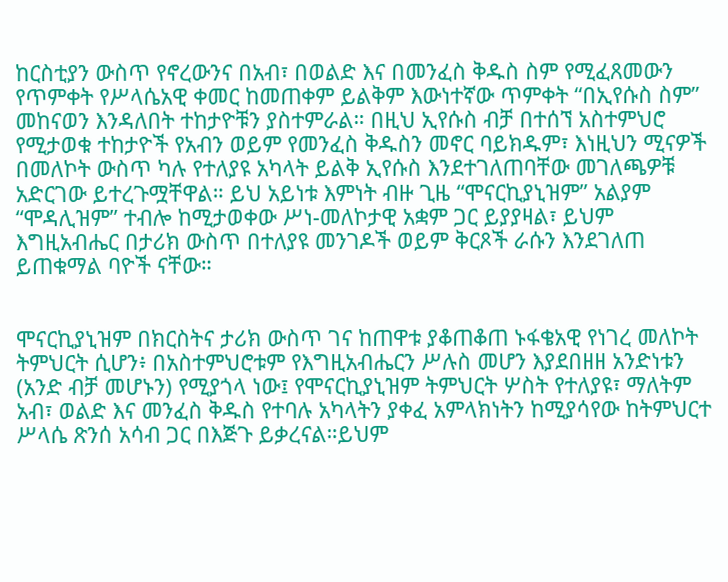ከርስቲያን ውስጥ የኖረውንና በአብ፣ በወልድ እና በመንፈስ ቅዱስ ስም የሚፈጸመውን የጥምቀት የሥላሴአዊ ቀመር ከመጠቀም ይልቅም እውነተኛው ጥምቀት “በኢየሱስ ስም” መከናወን እንዳለበት ተከታዮቹን ያስተምራል። በዚህ ኢየሱስ ብቻ በተሰኘ አስተምህሮ የሚታወቁ ተከታዮች የአብን ወይም የመንፈስ ቅዱስን መኖር ባይክዱም፣ እነዚህን ሚናዎች በመለኮት ውስጥ ካሉ የተለያዩ አካላት ይልቅ ኢየሱስ እንደተገለጠባቸው መገለጫዎቹ አድርገው ይተረጉሟቸዋል። ይህ አይነቱ እምነት ብዙ ጊዜ “ሞናርኪያኒዝም” አልያም “ሞዳሊዝም” ተብሎ ከሚታወቀው ሥነ-መለኮታዊ አቋም ጋር ይያያዛል፣ ይህም እግዚአብሔር በታሪክ ውስጥ በተለያዩ መንገዶች ወይም ቅርጾች ራሱን እንደገለጠ ይጠቁማል ባዮች ናቸው።


ሞናርኪያኒዝም በክርስትና ታሪክ ውስጥ ገና ከጠዋቱ ያቆጠቆጠ ኑፋቄአዊ የነገረ መለኮት ትምህርት ሲሆን፥ በአስተምህሮቱም የእግዚአብሔርን ሥሉስ መሆን እያደበዘዘ አንድነቱን (አንድ ብቻ መሆኑን) የሚያጎላ ነው፤ የሞናርኪያኒዝም ትምህርት ሦስት የተለያዩ፣ ማለትም አብ፣ ወልድ እና መንፈስ ቅዱስ የተባሉ አካላትን ያቀፈ አምላክነትን ከሚያሳየው ከትምህርተ ሥላሴ ጽንሰ አሳብ ጋር በእጅጉ ይቃረናል።ይህም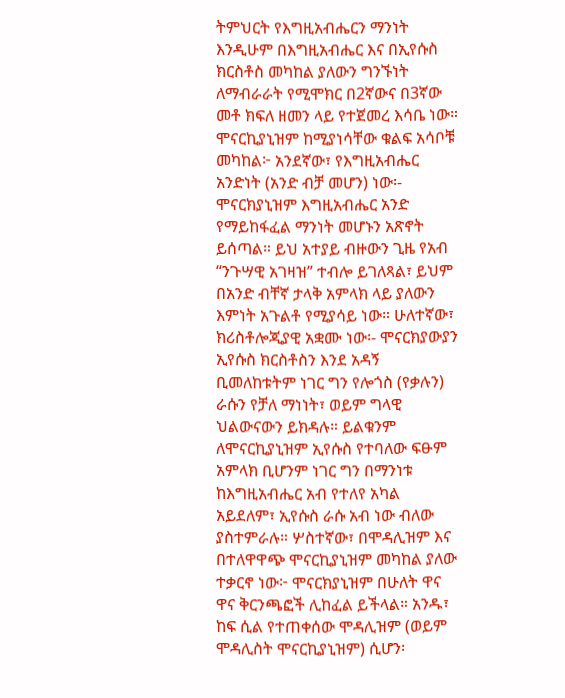ትምህርት የእግዚአብሔርን ማንነት እንዲሁም በእግዚአብሔር እና በኢየሱስ ክርስቶስ መካከል ያለውን ግንኙነት ለማብራራት የሚሞክር በ2ኛውና በ3ኛው መቶ ክፍለ ዘመን ላይ የተጀመረ እሳቤ ነው። ሞናርኪያኒዝም ከሚያነሳቸው ቁልፍ አሳቦቹ መካከል፦ አንደኛው፣ የእግዚአብሔር አንድነት (አንድ ብቻ መሆን) ነው፡- ሞናርክያኒዝም እግዚአብሔር አንድ የማይከፋፈል ማንነት መሆኑን አጽኖት ይሰጣል። ይህ አተያይ ብዙውን ጊዜ የአብ “ንጉሣዊ አገዛዝ” ተብሎ ይገለጻል፣ ይህም በአንድ ብቸኛ ታላቅ አምላክ ላይ ያለውን እምነት አጉልቶ የሚያሳይ ነው። ሁለተኛው፣ ክሪስቶሎጂያዊ አቋሙ ነው፡- ሞናርክያውያን ኢየሱስ ክርስቶስን እንደ አዳኝ ቢመለከቱትም ነገር ግን የሎጎስ (የቃሉን) ራሱን የቻለ ማነነት፣ ወይም ግላዊ ህልውናውን ይክዳሉ። ይልቁንም ለሞናርኪያኒዝም ኢየሱስ የተባለው ፍፁም አምላክ ቢሆንም ነገር ግን በማንነቱ ከእግዚአብሔር አብ የተለየ አካል አይደለም፣ ኢየሱስ ራሱ አብ ነው ብለው ያስተምራሉ። ሦስተኛው፣ በሞዳሊዝም እና በተለዋዋጭ ሞናርኪያኒዝም መካከል ያለው ተቃርኖ ነው፦ ሞናርክያኒዝም በሁለት ዋና ዋና ቅርንጫፎች ሊከፈል ይችላል። አንዱ፣ ከፍ ሲል የተጠቀሰው ሞዳሊዝም (ወይም ሞዳሊስት ሞናርኪያኒዝም) ሲሆን፡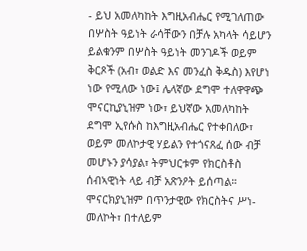- ይህ አመለካከት እግዚአብሔር የሚገለጠው በሦስት ዓይነት ራሳቸውን በቻሉ አካላት ሳይሆን ይልቁንም በሦስት ዓይነት መንገዶች ወይም ቅርጾች (አብ፣ ወልድ እና መንፈስ ቅዱስ) እየሆነ ነው የሚለው ነው፤ ሌላኛው ደግሞ ተለዋዋጭ ሞናርኪያኒዝም ነው፣ ይህኛው አመለካከት ደግሞ ኢየሱስ ከእግዚአብሔር የተቀበለው፣ ወይም መለኮታዊ ሃይልን የተጎናጸፈ ሰው ብቻ መሆኑን ያሳያል፣ ትምህርቱም የክርስቶስ ሰብኣዊነት ላይ ብቻ አጽንዖት ይሰጣል። ሞናርክያኒዝም በጥንታዊው የክርስትና ሥነ-መለኮት፣ በተለይም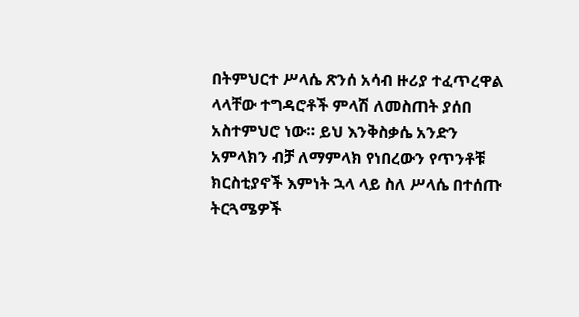በትምህርተ ሥላሴ ጽንሰ አሳብ ዙሪያ ተፈጥረዋል ላላቸው ተግዳሮቶች ምላሽ ለመስጠት ያሰበ አስተምህሮ ነው። ይህ እንቅስቃሴ አንድን አምላክን ብቻ ለማምላክ የነበረውን የጥንቶቹ ክርስቲያኖች እምነት ኋላ ላይ ስለ ሥላሴ በተሰጡ ትርጓሜዎች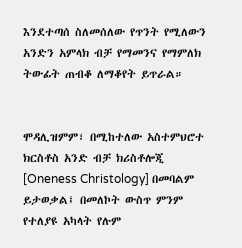እንደተጣሰ ስለመሰለው የጥንት የሚለውን አንድን አምላክ ብቻ የማመንና የማምለክ ትውፊት ጠብቆ ለማቆየት ይጥራል።


ሞዳሊዝምም፣ በሚከተለው አስተምህሮተ ክርስቶስ አንድ ብቻ ክሪስቶሎጂ [Oneness Christology] በመባልም ይታወቃል፤ በመለኮት ውስጥ ምንም የተለያዩ አካላት የሉም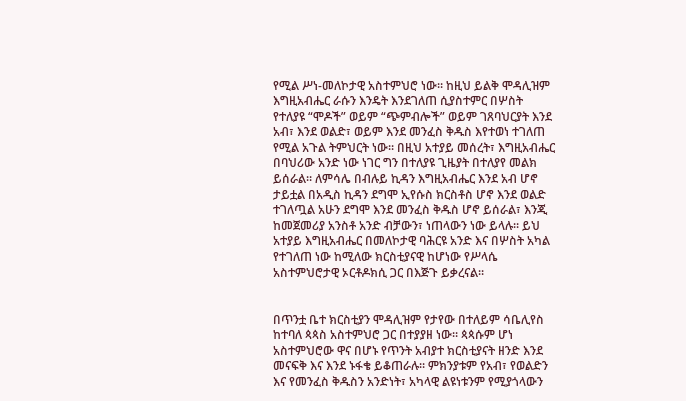የሚል ሥነ-መለኮታዊ አስተምህሮ ነው። ከዚህ ይልቅ ሞዳሊዝም እግዚአብሔር ራሱን እንዴት እንደገለጠ ሲያስተምር በሦስት የተለያዩ “ሞዶች” ወይም “ጭምብሎች” ወይም ገጸባህርያት እንደ አብ፣ እንደ ወልድ፣ ወይም እንደ መንፈስ ቅዱስ እየተወነ ተገለጠ የሚል አጉል ትምህርት ነው። በዚህ አተያይ መሰረት፣ እግዚአብሔር በባህሪው አንድ ነው ነገር ግን በተለያዩ ጊዜያት በተለያየ መልክ ይሰራል። ለምሳሌ በብሉይ ኪዳን እግዚአብሔር እንደ አብ ሆኖ ታይቷል በአዲስ ኪዳን ደግሞ ኢየሱስ ክርስቶስ ሆኖ እንደ ወልድ ተገለጧል አሁን ደግሞ እንደ መንፈስ ቅዱስ ሆኖ ይሰራል፣ እንጂ ከመጀመሪያ አንስቶ አንድ ብቻውን፣ ነጠላውን ነው ይላሉ። ይህ አተያይ እግዚአብሔር በመለኮታዊ ባሕርዩ አንድ እና በሦስት አካል የተገለጠ ነው ከሚለው ክርስቲያናዊ ከሆነው የሥላሴ አስተምህሮታዊ ኦርቶዶክሲ ጋር በእጅጉ ይቃረናል።


በጥንቷ ቤተ ክርስቲያን ሞዳሊዝም የታየው በተለይም ሳቤሊየስ ከተባለ ጳጳስ አስተምህሮ ጋር በተያያዘ ነው። ጳጳሱም ሆነ አስተምህሮው ዋና በሆኑ የጥንት አብያተ ክርስቲያናት ዘንድ እንደ መናፍቅ እና እንደ ኑፋቄ ይቆጠራሉ። ምክንያቱም የአብ፣ የወልድን እና የመንፈስ ቅዱስን አንድነት፣ አካላዊ ልዩነቱንም የሚያጎላውን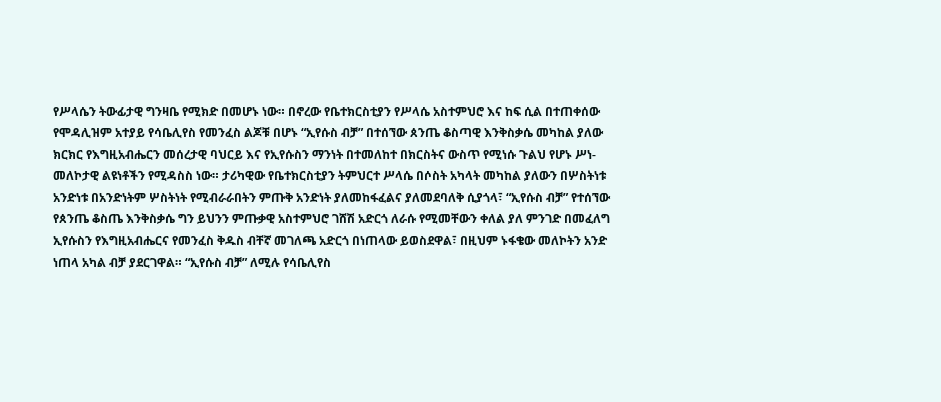የሥላሴን ትውፊታዊ ግንዛቤ የሚክድ በመሆኑ ነው። በኖረው የቤተክርስቲያን የሥላሴ አስተምህሮ እና ከፍ ሲል በተጠቀሰው የሞዳሊዝም አተያይ የሳቤሊየስ የመንፈስ ልጆቹ በሆኑ “ኢየሱስ ብቻ” በተሰኘው ጰንጤ ቆስጣዊ እንቅስቃሴ መካከል ያለው ክርክር የእግዚአብሔርን መሰረታዊ ባህርይ እና የኢየሱስን ማንነት በተመለከተ በክርስትና ውስጥ የሚነሱ ጉልህ የሆኑ ሥነ-መለኮታዊ ልዩነቶችን የሚዳስስ ነው። ታሪካዊው የቤተክርስቲያን ትምህርተ ሥላሴ በሶስት አካላት መካከል ያለውን በሦስትነቱ አንድነቱ በአንድነትም ሦስትነት የሚብራራበትን ምጡቅ አንድነት ያለመከፋፈልና ያለመደባለቅ ሲያጎላ፣ “ኢየሱስ ብቻ” የተሰኘው የጰንጤ ቆስጤ እንቅስቃሴ ግን ይህንን ምጡቃዊ አስተምህሮ ገሸሽ አድርጎ ለራሱ የሚመቸውን ቀለል ያለ ምንገድ በመፈለግ ኢየሱስን የእግዚአብሔርና የመንፈስ ቅዱስ ብቸኛ መገለጫ አድርጎ በነጠላው ይወስደዋል፣ በዚህም ኑፋቄው መለኮትን አንድ ነጠላ አካል ብቻ ያደርገዋል። “ኢየሱስ ብቻ” ለሚሉ የሳቤሊየስ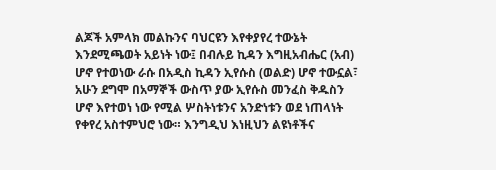ልጆች አምላክ መልኩንና ባህርዩን እየቀያየረ ተውኔት እንደሚጫወት አይነት ነው፤ በብሉይ ኪዳን እግዚአብሔር (አብ) ሆኖ የተወነው ራሱ በአዲስ ኪዳን ኢየሱስ (ወልድ) ሆኖ ተውኗል፣ አሁን ደግሞ በአማኞች ውስጥ ያው ኢየሱስ መንፈስ ቅዱስን ሆኖ እየተወነ ነው የሚል ሦስትነቱንና አንድነቱን ወደ ነጠላነት የቀየረ አስተምህሮ ነው። እንግዲህ እነዚህን ልዩነቶችና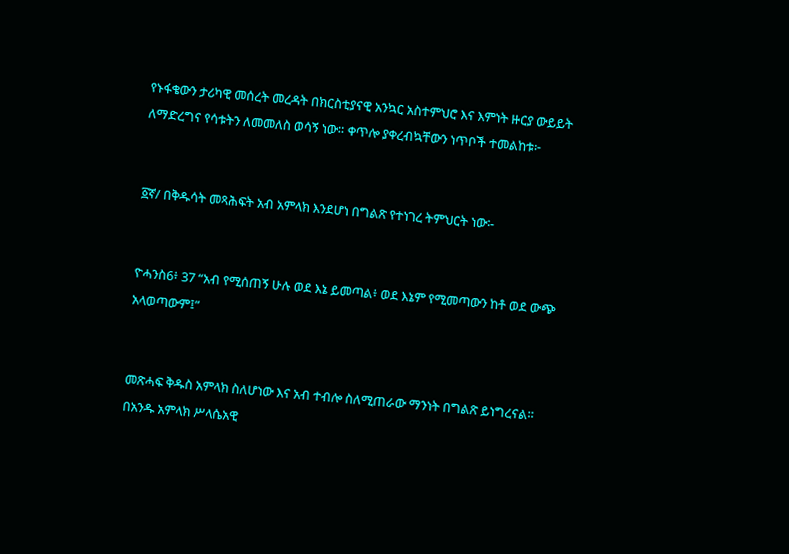የኑፋቄውን ታሪካዊ መሰረት መረዳት በክርስቲያናዊ አንኳር አስተምህሮ እና እምነት ዙርያ ውይይት ለማድረግና የሳቱትን ለመመለስ ወሳኝ ነው። ቀጥሎ ያቀረብኳቸውን ነጥቦች ተመልከቱ፦


፩ኛ/ በቅዱሳት መጻሕፍት አብ አምላክ እንደሆነ በግልጽ የተነገረ ትምህርት ነው፡-


ዮሓንስ6፥ 37 “አብ የሚሰጠኝ ሁሉ ወደ እኔ ይመጣል፥ ወደ እኔም የሚመጣውን ከቶ ወደ ውጭ አላወጣውም፤”


መጽሓፍ ቅዱስ አምላክ ስለሆነው እና አብ ተብሎ ስለሚጠራው ማንነት በግልጽ ይነግረናል። በአንዱ አምላክ ሥላሴአዊ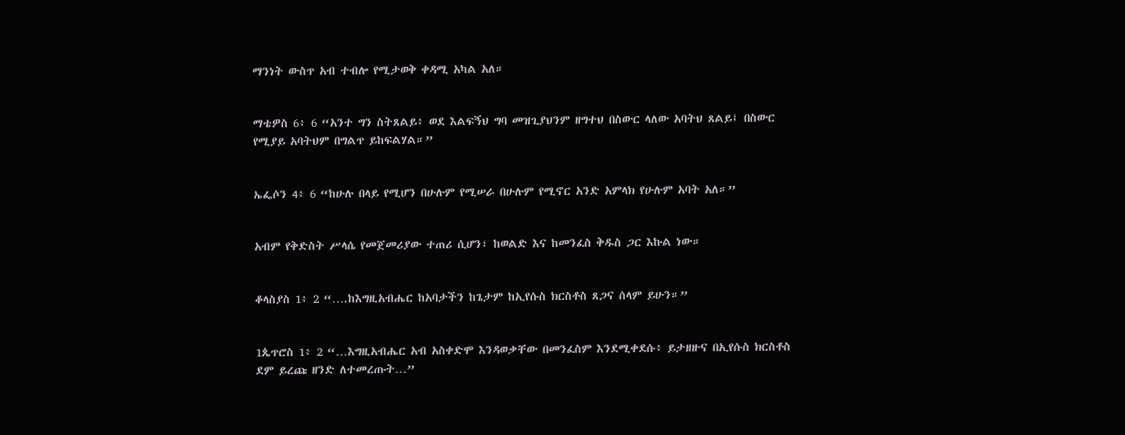ማንነት ውስጥ አብ ተብሎ የሚታወቅ ቀዳሚ አካል አለ።


ማቴዎስ 6፥ 6 “አንተ ግን ስትጸልይ፥ ወደ እልፍኝህ ግባ መዝጊያህንም ዘግተህ በስውር ላለው አባትህ ጸልይ፤ በስውር የሚያይ አባትህም በግልጥ ይከፍልሃል።”


ኤፌሶን 4፥ 6 “ከሁሉ በላይ የሚሆን በሁሉም የሚሠራ በሁሉም የሚኖር አንድ አምላክ የሁሉም አባት አለ።”


አብም የቅድስት ሥላሴ የመጀመሪያው ተጠሪ ሲሆን፣ ከወልድ እና ከመንፈስ ቅዱስ ጋር እኩል ነው።


ቆላስያስ 1፥ 2 “….ከእግዚአብሔር ከአባታችን ከጌታም ከኢየሱስ ክርስቶስ ጸጋና ሰላም ይሁን።”


1ጴጥሮስ 1፥ 2 “…እግዚአብሔር አብ አስቀድሞ እንዳወቃቸው በመንፈስም እንደሚቀደሱ፥ ይታዘዙና በኢየሱስ ክርስቶስ ደም ይረጩ ዘንድ ለተመረጡት…”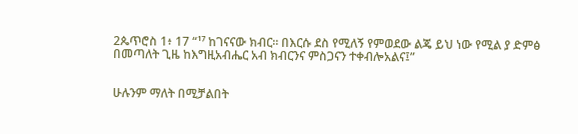2ጴጥሮስ 1፥ 17 “¹⁷ ከገናናው ክብር። በእርሱ ደስ የሚለኝ የምወደው ልጄ ይህ ነው የሚል ያ ድምፅ በመጣለት ጊዜ ከእግዚአብሔር አብ ክብርንና ምስጋናን ተቀብሎአልና፤”


ሁሉንም ማለት በሚቻልበት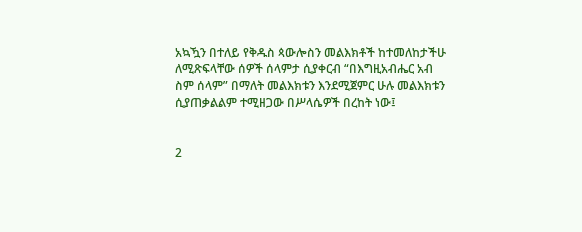አኳዃን በተለይ የቅዱስ ጳውሎስን መልእክቶች ከተመለከታችሁ ለሚጽፍላቸው ሰዎች ሰላምታ ሲያቀርብ “በእግዚአብሔር አብ ስም ሰላም” በማለት መልእክቱን እንደሚጀምር ሁሉ መልእክቱን ሲያጠቃልልም ተሚዘጋው በሥላሴዎች በረከት ነው፤


2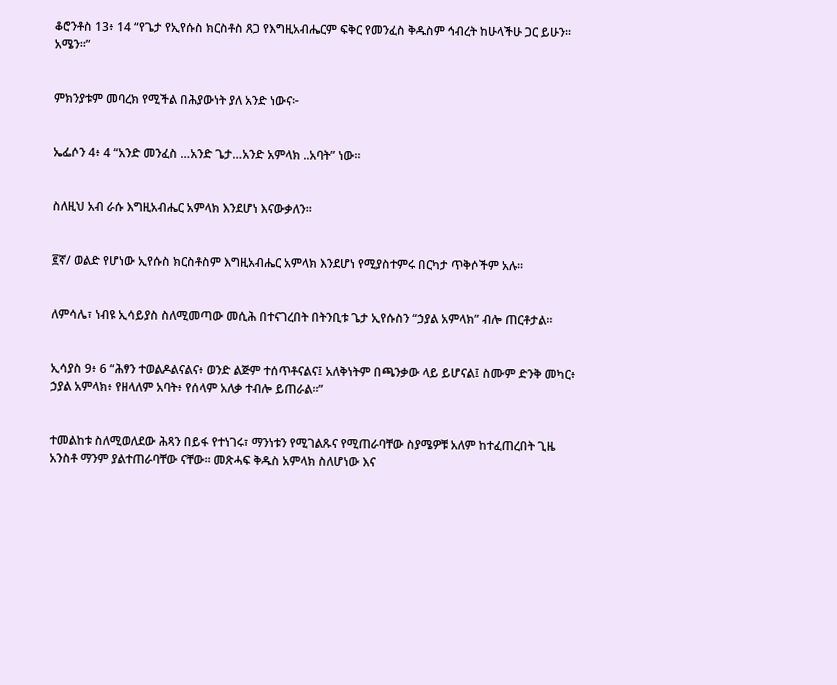ቆሮንቶስ 13፥ 14 “የጌታ የኢየሱስ ክርስቶስ ጸጋ የእግዚአብሔርም ፍቅር የመንፈስ ቅዱስም ኅብረት ከሁላችሁ ጋር ይሁን። አሜን።”


ምክንያቱም መባረክ የሚችል በሕያውነት ያለ አንድ ነውና፦


ኤፌሶን 4፥ 4 “አንድ መንፈስ …አንድ ጌታ…አንድ አምላክ ..አባት” ነው።


ስለዚህ አብ ራሱ እግዚአብሔር አምላክ እንደሆነ እናውቃለን።


፪ኛ/ ወልድ የሆነው ኢየሱስ ክርስቶስም እግዚአብሔር አምላክ እንደሆነ የሚያስተምሩ በርካታ ጥቅሶችም አሉ።


ለምሳሌ፣ ነብዩ ኢሳይያስ ስለሚመጣው መሲሕ በተናገረበት በትንቢቱ ጌታ ኢየሱስን “ኃያል አምላክ” ብሎ ጠርቶታል።


ኢሳያስ 9፥ 6 “ሕፃን ተወልዶልናልና፥ ወንድ ልጅም ተሰጥቶናልና፤ አለቅነትም በጫንቃው ላይ ይሆናል፤ ስሙም ድንቅ መካር፥ ኃያል አምላክ፥ የዘላለም አባት፥ የሰላም አለቃ ተብሎ ይጠራል።”


ተመልከቱ ስለሚወለደው ሕጻን በይፋ የተነገሩ፣ ማንነቱን የሚገልጹና የሚጠራባቸው ስያሜዎቹ አለም ከተፈጠረበት ጊዜ አንስቶ ማንም ያልተጠራባቸው ናቸው። መጽሓፍ ቅዱስ አምላክ ስለሆነው እና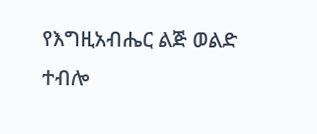የእግዚአብሔር ልጅ ወልድ ተብሎ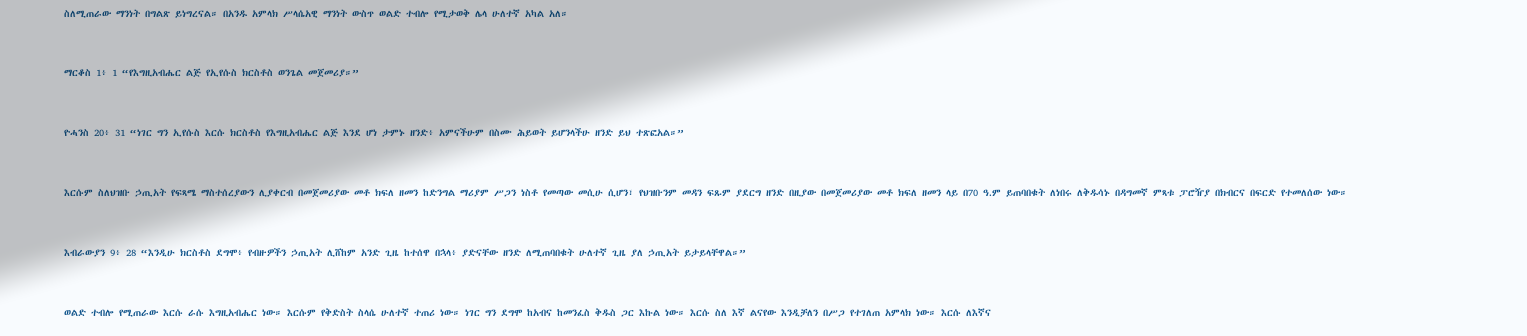ስለሚጠራው ማንነት በግልጽ ይነግረናል። በአንዱ አምላክ ሥላሴአዊ ማንነት ውስጥ ወልድ ተብሎ የሚታወቅ ሌላ ሁለተኛ አካል አለ።


ማርቆስ 1፥ 1 “የእግዚአብሔር ልጅ የኢየሱስ ክርስቶስ ወንጌል መጀመሪያ።”


ዮሓንስ 20፥ 31 “ነገር ግን ኢየሱስ እርሱ ክርስቶስ የእግዚአብሔር ልጅ እንደ ሆነ ታምኑ ዘንድ፥ አምናችሁም በስሙ ሕይወት ይሆንላችሁ ዘንድ ይህ ተጽፎአል።”


እርሱም ስለህዝቡ ኃጢአት የፍጻሜ ማስተሰረያውን ሊያቀርብ በመጀመሪያው መቶ ክፍለ ዘመን ከድንግል ማሪያም ሥጋን ነስቶ የመጣው መሲሁ ሲሆን፣ የህዝቡንም መዳን ፍጹም ያደርግ ዘንድ በዚያው በመጀመሪያው መቶ ክፍለ ዘመን ላይ በ70 ዓ.ም ይጠባበቁት ለነበሩ ለቅዱሳኑ በዳግመኛ ምጻቱ ፓሮዥያ በክብርና በፍርድ የተመለሰው ነው።


እብራውያን 9፥ 28 “እንዲሁ ክርስቶስ ደግሞ፥ የብዙዎችን ኃጢአት ሊሸከም አንድ ጊዜ ከተሰዋ በኋላ፥ ያድናቸው ዘንድ ለሚጠባበቁት ሁለተኛ ጊዜ ያለ ኃጢአት ይታይላቸዋል።”


ወልድ ተብሎ የሚጠራው እርሱ ራሱ እግዚአብሔር ነው። እርሱም የቅድስት ስላሴ ሁለተኛ ተጠሪ ነው። ነገር ግን ደግሞ ከአብና ከመንፈስ ቅዱስ ጋር እኩል ነው። እርሱ ስለ እኛ ልናየው እንዲቻለን በሥጋ የተገለጠ አምላክ ነው። እርሱ ለእኛና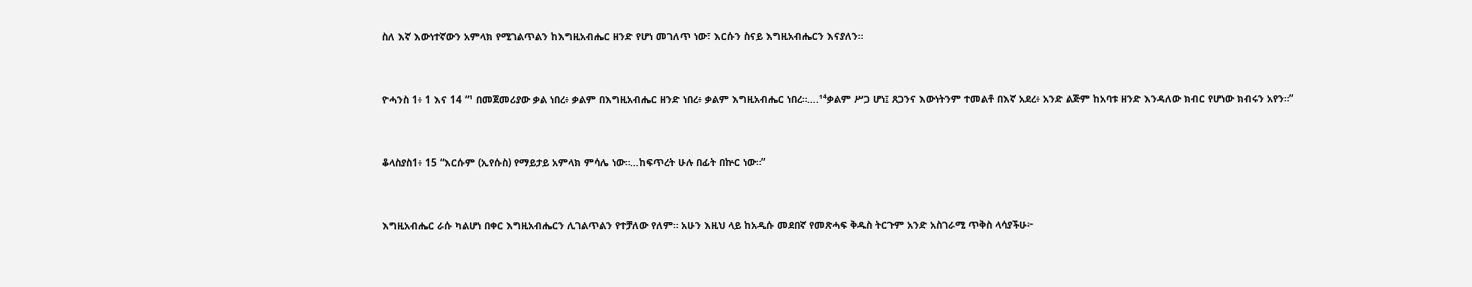ስለ እኛ እውነተኛውን አምላክ የሚገልጥልን ከእግዚአብሔር ዘንድ የሆነ መገለጥ ነው፣ እርሱን ስናይ እግዚአብሔርን እናያለን።


ዮሓንስ 1፥ 1 እና 14 “¹ በመጀመሪያው ቃል ነበረ፥ ቃልም በእግዚአብሔር ዘንድ ነበረ፥ ቃልም እግዚአብሔር ነበረ።….¹⁴ቃልም ሥጋ ሆነ፤ ጸጋንና እውነትንም ተመልቶ በእኛ አደረ፥ አንድ ልጅም ከአባቱ ዘንድ እንዳለው ክብር የሆነው ክብሩን አየን።”


ቆላስያስ1፥ 15 “እርሱም (ኢየሱስ) የማይታይ አምላክ ምሳሌ ነው።…ከፍጥረት ሁሉ በፊት በኵር ነው።”


እግዚአብሔር ራሱ ካልሆነ በቀር እግዚአብሔርን ሊገልጥልን የተቻለው የለም። አሁን እዚህ ላይ ከአዲሱ መደበኛ የመጽሓፍ ቅዱስ ትርጉም አንድ አስገራሚ ጥቅስ ላሳያችሁ፦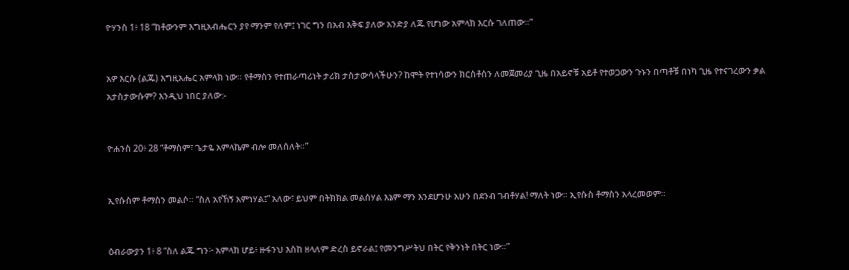ዮሃንስ 1፥ 18 “ከቶውንም እግዚአብሔርን ያየ ማንም የለም፤ ነገር ግን በአብ እቅፍ ያለው አንድያ ለጁ የሆነው አምላክ እርሱ ገለጠው።”


አዎ እርሱ (ልጁ) እግዚአሔር አምላክ ነው። የቶማስን የተጠራጣሪነት ታሪክ ታስታውሳላችሁን? ከሞት የተነሳውን ክርስቶስን ለመጀመሪያ ጊዜ በአይኖቹ አይቶ የተወጋውን ጉኑን በጣቶቹ በነካ ጊዜ የተናገረውን ቃል አታስታውሱም? እንዲህ ነበር ያለው:-


ዮሐንስ 20፥ 28 “ቶማስም፣ ጌታዬ አምላኬም ብሎ መለሰለት።”


ኢየሱስም ቶማስን መልሶ። “ስለ አየኸኝ አምነሃል፤” አለው፣ ይህም በትክክል መልሰሃል እኔም ማን እንደሆንሁ አሁን በደንብ ገብቶሃል! ማለት ነው። ኢየሱስ ቶማስን አላረመወም።


ዕብራውያን 1፥ 8 “ስለ ልጁ ግን፦ አምላክ ሆይ፥ ዙፋንህ እስከ ዘላለም ድረስ ይኖራል፤ የመንግሥትህ በትር የቅንነት በትር ነው።”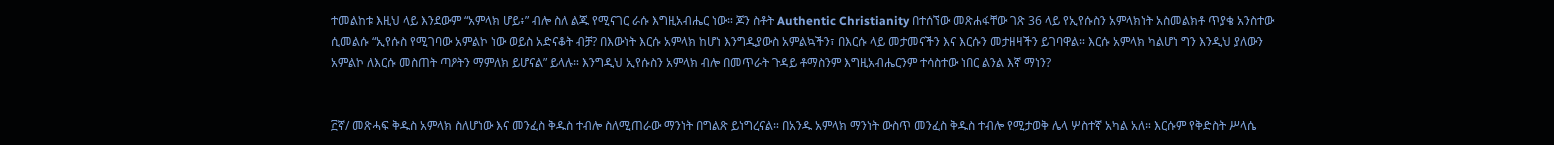ተመልከቱ እዚህ ላይ እንደውም “አምላክ ሆይ፥” ብሎ ስለ ልጁ የሚናገር ራሱ እግዚአብሔር ነው። ጆን ስቶት Authentic Christianity በተሰኘው መጽሐፋቸው ገጽ 36 ላይ የኢየሱስን አምላክነት አስመልክቶ ጥያቄ አንስተው ሲመልሱ “ኢየሱስ የሚገባው አምልኮ ነው ወይስ አድናቆት ብቻ? በእውነት እርሱ አምላክ ከሆነ እንግዲያውስ አምልኳችን፣ በእርሱ ላይ መታመናችን እና እርሱን መታዘዛችን ይገባዋል። እርሱ አምላክ ካልሆነ ግን እንዲህ ያለውን አምልኮ ለእርሱ መስጠት ጣዖትን ማምለክ ይሆናል” ይላሉ። እንግዲህ ኢየሱስን አምላክ ብሎ በመጥራት ጉዳይ ቶማስንም እግዚአብሔርንም ተሳስተው ነበር ልንል እኛ ማነን?


፫ኛ/ መጽሓፍ ቅዱስ አምላክ ስለሆነው እና መንፈስ ቅዱስ ተብሎ ስለሚጠራው ማንነት በግልጽ ይነግረናል። በአንዱ አምላክ ማንነት ውስጥ መንፈስ ቅዱስ ተብሎ የሚታወቅ ሌላ ሦስተኛ አካል አለ። እርሱም የቅድስት ሥላሴ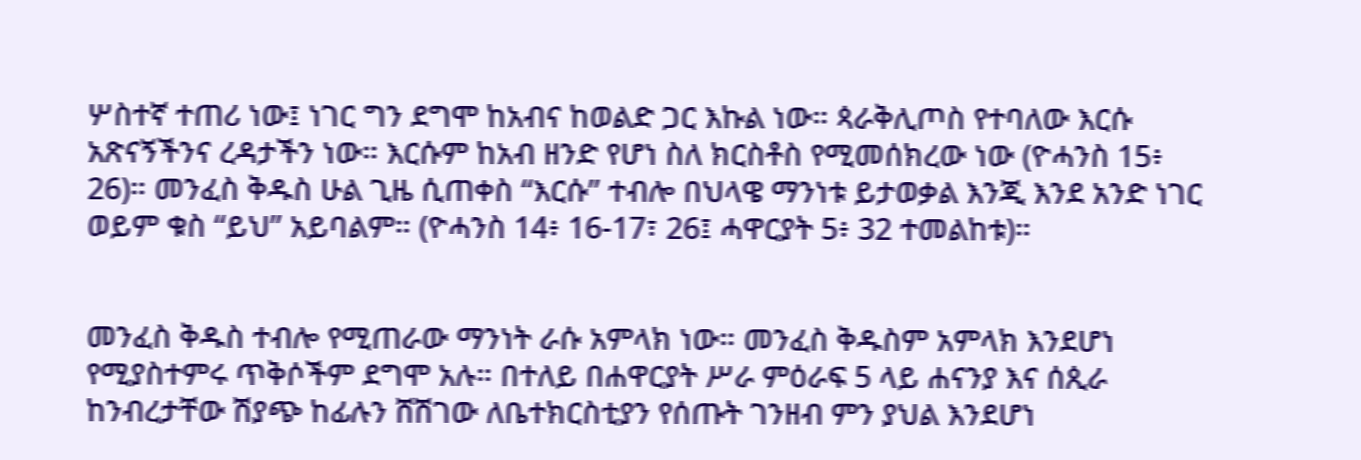ሦስተኛ ተጠሪ ነው፤ ነገር ግን ደግሞ ከአብና ከወልድ ጋር እኩል ነው። ጳራቅሊጦስ የተባለው እርሱ አጽናኝችንና ረዳታችን ነው። እርሱም ከአብ ዘንድ የሆነ ስለ ክርስቶስ የሚመሰክረው ነው (ዮሓንስ 15፥ 26)። መንፈስ ቅዱስ ሁል ጊዜ ሲጠቀስ “እርሱ” ተብሎ በህላዌ ማንነቱ ይታወቃል እንጂ እንደ አንድ ነገር ወይም ቁስ “ይህ” አይባልም። (ዮሓንስ 14፥ 16-17፣ 26፤ ሓዋርያት 5፥ 32 ተመልከቱ)።


መንፈስ ቅዱስ ተብሎ የሚጠራው ማንነት ራሱ አምላክ ነው። መንፈስ ቅዱስም አምላክ እንደሆነ የሚያስተምሩ ጥቅሶችም ደግሞ አሉ። በተለይ በሐዋርያት ሥራ ምዕራፍ 5 ላይ ሐናንያ እና ሰጲራ ከንብረታቸው ሽያጭ ከፊሉን ሸሽገው ለቤተክርስቲያን የሰጡት ገንዘብ ምን ያህል እንደሆነ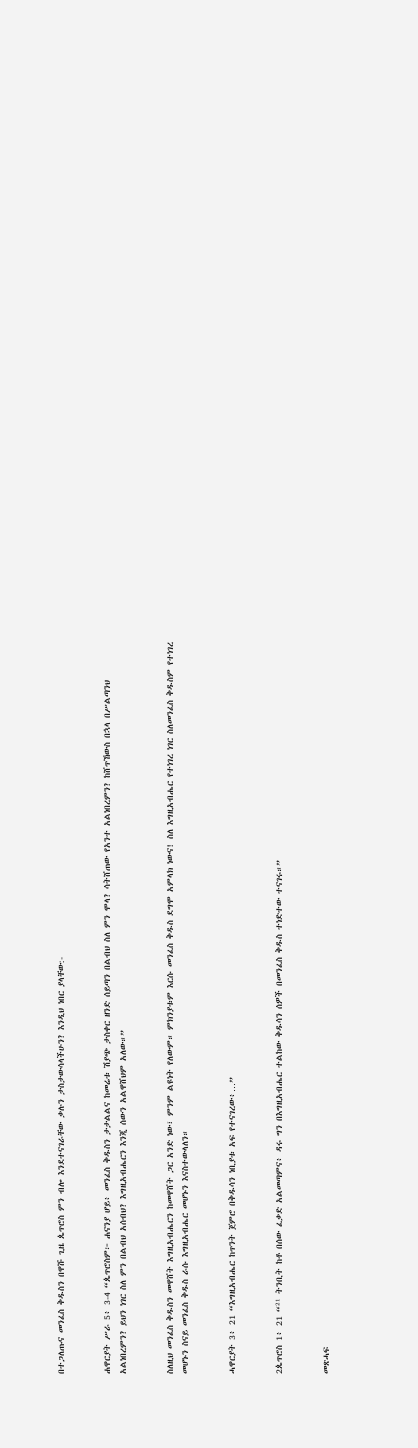በተጋለጡና መንፈስ ቅዱስን በዋሹ ጊዜ ጴጥሮስ ምን ብሎ እንደተናገራቸው ቃሉን ታስታውሳላችሁን? እንዲህ ነበር ያላቸው:-


ሐዋርያት ሥራ 5፥ 3-4 “ጴጥሮስም፦ ሐናንያ ሆይ፥ መንፈስ ቅዱስን ታታልልና ከመሬቱ ሽያጭ ታስቀር ዘንድ ሰይጣን በልብህ ስለ ምን ሞላ? ሳትሸጠው የአንተ አልነበረምን? ከሸጥኸውስ በኋላ በሥልጣንህ አልነበረምን? ይህን ነገር ስለ ምን በልብህ አሰብህ? እግዚአብሔርን እንጂ ሰውን አልዋሸህም አለው።”


ስለዚህ መንፈስ ቅዱስን መዋሸት እግዚአብሔርን ከመዋሸት ጋር አንድ ነው፣ ምንም ልዩነት የለውም። ምክንያቱም እርሱ መንፈስ ቅዱስ ደግሞ አምላክ ነውና! ስለ እግዚአብሔር የተነገረ ነገር ስለመንፈስ ቅዱስም የተነገረ መሆኑን ስናይ መንፈስ ቅዱስ ራሱ እግዚአብሔር መሆኑን እናስተውላለን።


ሓዋርያት 3፥ 21 “እግዚአብሔር ከጥንት ጀምሮ በቅዱሳን ነቢያቱ አፍ የተናገረው፥…”


2ጴጥሮስ 1፥ 21 “²¹ ትንቢት ከቶ በሰው ፈቃድ አልመጣምና፥ ዳሩ ግን በእግዚአብሔር ተልከው ቅዱሳን ሰዎች በመንፈስ ቅዱስ ተነድተው ተናገሩ።”


መጽሓፍ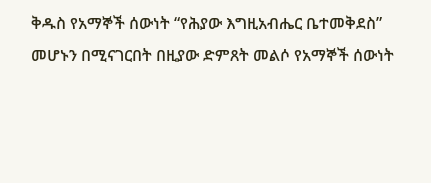ቅዱስ የአማኞች ሰውነት “የሕያው እግዚአብሔር ቤተመቅደስ” መሆኑን በሚናገርበት በዚያው ድምጸት መልሶ የአማኞች ሰውነት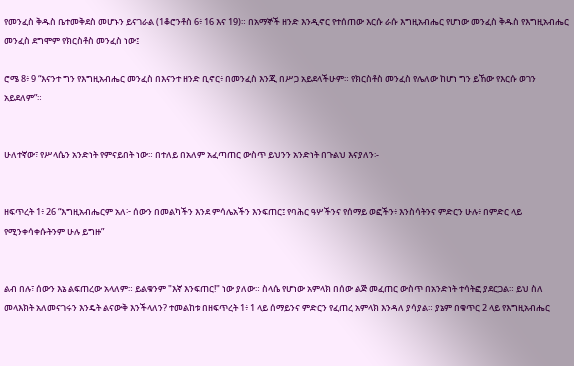የመንፈስ ቅዱስ ቤተመቅደስ መሆኑን ይናገራል (1ቆሮንቶስ 6፥ 16 እና 19)። በአማኞች ዘንድ እንዲኖር የተሰጠው እርሱ ራሱ እግዚአብሔር የሆነው መንፈስ ቅዱስ የእግዚአብሔር መንፈስ ደግሞም የክርስቶስ መንፈስ ነው፤

ሮሜ 8፥ 9 “እናንተ ግን የእግዚአብሔር መንፈስ በእናንተ ዘንድ ቢኖር፥ በመንፈስ እንጂ በሥጋ አይደላችሁም። የክርስቶስ መንፈስ የሌለው ከሆነ ግን ይኸው የእርሱ ወገን አይደለም”።


ሁለተኛው፣ የሥላሴን አንድነት የምናይበት ነው። በተለይ በአለም አፈጣጠር ውስጥ ይህንን አንድነት በጉልህ እናያለን፡-


ዘፍጥረት 1፥ 26 “እግዚአብሔርም አለ፦ ሰውን በመልካችን እንደ ምሳሌአችን እንፍጠር፤ የባሕር ዓሦችንና የሰማይ ወፎችን፥ እንስሳትንና ምድርን ሁሉ፥ በምድር ላይ የሚንቀሳቀሱትንም ሁሉ ይግዙ”


ልብ በሉ፣ ሰውን እኔ ልፍጠረው አላለም። ይልቁንም "እኛ እንፍጠር!" ነው ያለው። ስላሴ የሆነው አምላክ በሰው ልጅ መፈጠር ውስጥ በአንድነት ተሳትፎ ያደርጋል። ይህ ስለ መላእክት አለመናገሩን እንዴት ልናውቅ እንችላለን? ተመልከቱ በዘፍጥረት 1፥ 1 ላይ ሰማይንና ምድርን የፈጠረ አምላክ እንዳለ ያሳያል። ያኔም በቁጥር 2 ላይ የእግዚአብሔር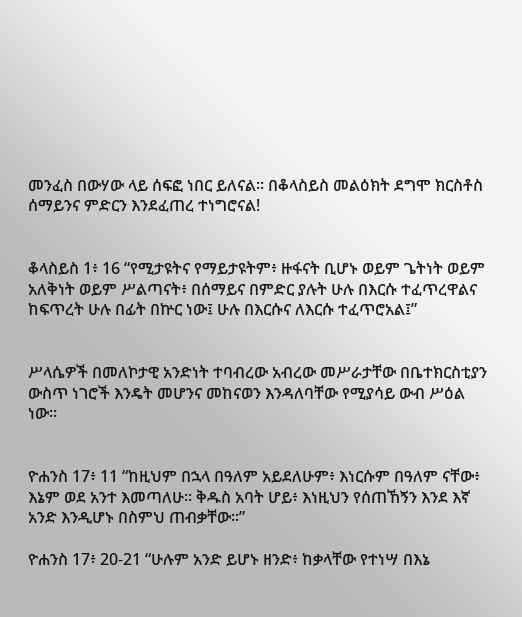መንፈስ በውሃው ላይ ሰፍፎ ነበር ይለናል። በቆላስይስ መልዕክት ደግሞ ክርስቶስ ሰማይንና ምድርን እንደፈጠረ ተነግሮናል!


ቆላስይስ 1፥ 16 “የሚታዩትና የማይታዩትም፥ ዙፋናት ቢሆኑ ወይም ጌትነት ወይም አለቅነት ወይም ሥልጣናት፥ በሰማይና በምድር ያሉት ሁሉ በእርሱ ተፈጥረዋልና ከፍጥረት ሁሉ በፊት በኵር ነው፤ ሁሉ በእርሱና ለእርሱ ተፈጥሮአል፤”


ሥላሴዎች በመለኮታዊ አንድነት ተባብረው አብረው መሥራታቸው በቤተክርስቲያን ውስጥ ነገሮች እንዴት መሆንና መከናወን እንዳለባቸው የሚያሳይ ውብ ሥዕል ነው።


ዮሐንስ 17፥ 11 “ከዚህም በኋላ በዓለም አይደለሁም፥ እነርሱም በዓለም ናቸው፥ እኔም ወደ አንተ እመጣለሁ። ቅዱስ አባት ሆይ፥ እነዚህን የሰጠኸኝን እንደ እኛ አንድ እንዲሆኑ በስምህ ጠብቃቸው።”

ዮሐንስ 17፥ 20-21 “ሁሉም አንድ ይሆኑ ዘንድ፥ ከቃላቸው የተነሣ በእኔ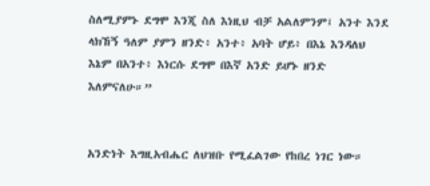ስለሚያምኑ ደግሞ እንጂ ስለ እነዚህ ብቻ አልለምንም፤ አንተ እንደ ላክኸኝ ዓለም ያምን ዘንድ፥ አንተ፥ አባት ሆይ፥ በእኔ እንዳለህ እኔም በአንተ፥ እነርሱ ደግሞ በእኛ አንድ ይሆኑ ዘንድ እለምናለሁ።”


አንድነት እግዚአብሔር ለህዝቡ የሚፈልገው የከበረ ነገር ነው።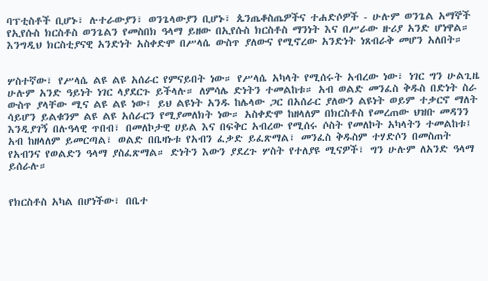ባፕቲስቶች ቢሆኑ፣ ሉተራውያን፣ ወንጌላውያን ቢሆኑ፣ ጴንጤቆስጤዎችና ተሐድሶዎች - ሁሉም ወንጌል አማኞች የኢየሱስ ክርስቶስ ወንጌልን የመስበክ ዓላማ ይዘው በኢየሱስ ክርስቶስ ማንነት እና በሥራው ዙሪያ አንድ ሆነዋል። እንግዲህ ክርስቲያናዊ አንድነት አስቀድሞ በሥላሴ ውስጥ ያለውና የሚኖረው አንድነት ነጸብራቅ መሆን አለበት።


ሦስተኛው፣ የሥላሴ ልዩ ልዩ አሰራር የምናይበት ነው። የሥላሴ አካላት የሚሰሩት አብረው ነው፣ ነገር ግን ሁልጊዜ ሁሉም አንድ ዓይነት ነገር ላያደርጉ ይችላሉ። ለምሳሌ ድነትን ተመልከቱ። አብ ወልድ መንፈስ ቅዱስ በድነት ስራ ውስጥ ያላቸው ሚና ልዩ ልዩ ነው፤ ይህ ልዩነት አንዱ ከሌላው ጋር በአሰራር ያለውን ልዩነት ወይም ተቃርኖ ማለት ሳይሆን ይልቁንም ልዩ ልዩ አሰራርን የሚያመለክት ነው። አስቀድሞ ከዘላለም በክርስቶስ የመረጠው ህዝቡ መዳንን እንዲያገኝ በሉዓላዊ ጥበብ፣ በመለኮታዊ ሀይል እና በፍቅር አብረው የሚሰሩ ሶስት የመለኮት አካላትን ተመልከቱ፤ አብ ከዘላለም ይመርጣል፣ ወልድ በቤዛኑቱ የአብን ፈቃድ ይፈጽማል፣ መንፈስ ቅዱስም ተሃድሶን በመስጠት የአብንና የወልድን ዓላማ ያስፈጽማል። ድነትን እውን ያደረጉ ሦስት የተለያዩ ሚናዎች፣ ግን ሁሉም ለአንድ ዓላማ ይሰራሉ።


የክርስቶስ አካል በሆነችው፣ በቤተ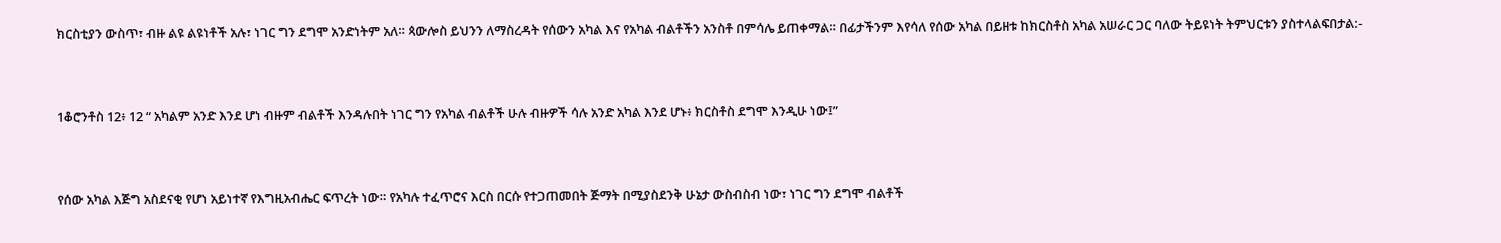ክርስቲያን ውስጥ፣ ብዙ ልዩ ልዩነቶች አሉ፣ ነገር ግን ደግሞ አንድነትም አለ። ጳውሎስ ይህንን ለማስረዳት የሰውን አካል እና የአካል ብልቶችን አንስቶ በምሳሌ ይጠቀማል። በፊታችንም እየሳለ የሰው አካል በይዘቱ ከክርስቶስ አካል አሠራር ጋር ባለው ትይዩነት ትምህርቱን ያስተላልፍበታል:-


1ቆሮንቶስ 12፥ 12 “ አካልም አንድ እንደ ሆነ ብዙም ብልቶች እንዳሉበት ነገር ግን የአካል ብልቶች ሁሉ ብዙዎች ሳሉ አንድ አካል እንደ ሆኑ፥ ክርስቶስ ደግሞ እንዲሁ ነው፤”


የሰው አካል እጅግ አስደናቂ የሆነ አይነተኛ የእግዚአብሔር ፍጥረት ነው። የአካሉ ተፈጥሮና እርስ በርሱ የተጋጠመበት ጅማት በሚያስደንቅ ሁኔታ ውስብስብ ነው፣ ነገር ግን ደግሞ ብልቶች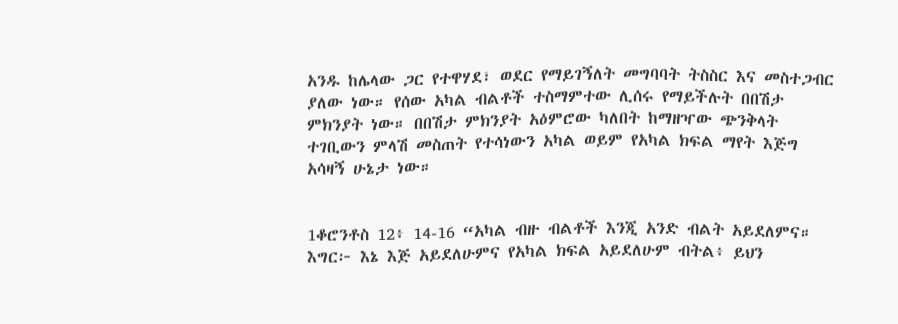አንዱ ከሌላው ጋር የተዋሃደ፣ ወደር የማይገኝለት መግባባት ትስስር እና መስተጋብር ያለው ነው። የሰው አካል ብልቶች ተስማምተው ሊሰሩ የማይችሉት በበሽታ ምክንያት ነው። በበሽታ ምክንያት አዕምሮው ካለበት ከማዘዣው ጭንቅላት ተገቢውን ምላሽ መስጠት የተሳነውን አካል ወይም የአካል ክፍል ማየት እጅግ አሳዛኝ ሁኔታ ነው።


1ቆሮንቶስ 12፥ 14-16 “አካል ብዙ ብልቶች እንጂ አንድ ብልት አይደለምና። እግር፦ እኔ እጅ አይደለሁምና የአካል ክፍል አይደለሁም ብትል፥ ይህን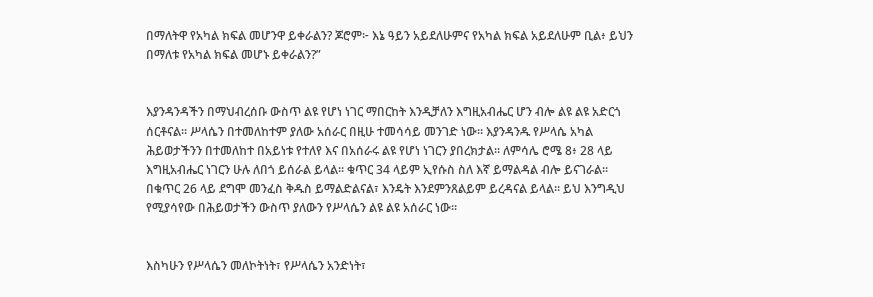በማለትዋ የአካል ክፍል መሆንዋ ይቀራልን? ጆሮም፦ እኔ ዓይን አይደለሁምና የአካል ክፍል አይደለሁም ቢል፥ ይህን በማለቱ የአካል ክፍል መሆኑ ይቀራልን?”


እያንዳንዳችን በማህብረሰቡ ውስጥ ልዩ የሆነ ነገር ማበርከት እንዲቻለን እግዚአብሔር ሆን ብሎ ልዩ ልዩ አድርጎ ሰርቶናል። ሥላሴን በተመለከተም ያለው አሰራር በዚሁ ተመሳሳይ መንገድ ነው። እያንዳንዱ የሥላሴ አካል ሕይወታችንን በተመለከተ በአይነቱ የተለየ እና በአሰራሩ ልዩ የሆነ ነገርን ያበረክታል። ለምሳሌ ሮሜ 8፥ 28 ላይ እግዚአብሔር ነገርን ሁሉ ለበጎ ይሰራል ይላል። ቁጥር 34 ላይም ኢየሱስ ስለ እኛ ይማልዳል ብሎ ይናገራል። በቁጥር 26 ላይ ደግሞ መንፈስ ቅዱስ ይማልድልናል፣ እንዴት እንደምንጸልይም ይረዳናል ይላል። ይህ እንግዲህ የሚያሳየው በሕይወታችን ውስጥ ያለውን የሥላሴን ልዩ ልዩ አሰራር ነው።


እስካሁን የሥላሴን መለኮትነት፣ የሥላሴን አንድነት፣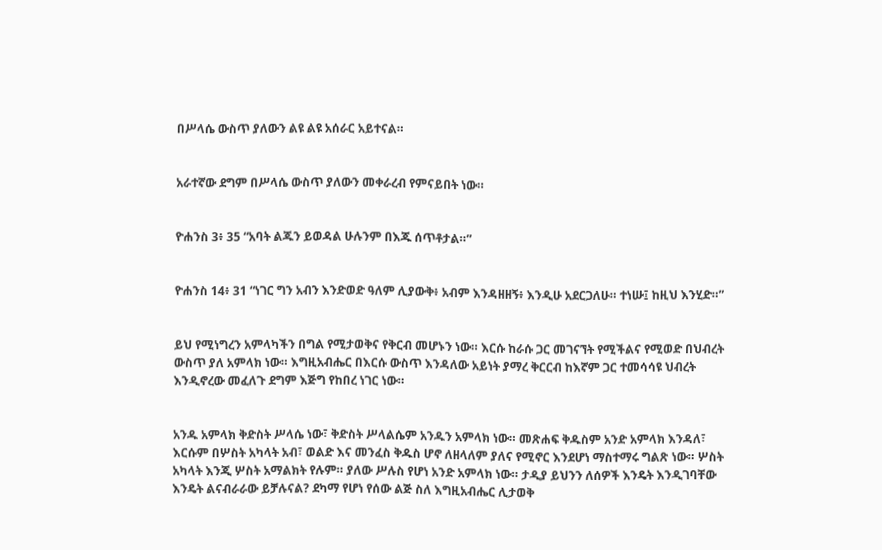በሥላሴ ውስጥ ያለውን ልዩ ልዩ አሰራር አይተናል።


አራተኛው ደግም በሥላሴ ውስጥ ያለውን መቀራረብ የምናይበት ነው።


ዮሐንስ 3፥ 35 “አባት ልጁን ይወዳል ሁሉንም በእጁ ሰጥቶታል።”


ዮሐንስ 14፥ 31 “ነገር ግን አብን እንድወድ ዓለም ሊያውቅ፥ አብም እንዳዘዘኝ፥ እንዲሁ አደርጋለሁ። ተነሡ፤ ከዚህ እንሂድ።”


ይህ የሚነግረን አምላካችን በግል የሚታወቅና የቅርብ መሆኑን ነው። እርሱ ከራሱ ጋር መገናኘት የሚችልና የሚወድ በህብረት ውስጥ ያለ አምላክ ነው። እግዚአብሔር በእርሱ ውስጥ እንዳለው አይነት ያማረ ቅርርብ ከእኛም ጋር ተመሳሳዩ ህብረት እንዲኖረው መፈለጉ ደግም እጅግ የከበረ ነገር ነው።


አንዱ አምላክ ቅድስት ሥላሴ ነው፣ ቅድስት ሥላልሴም አንዱን አምላክ ነው። መጽሐፍ ቅዱስም አንድ አምላክ እንዳለ፣ እርሱም በሦስት አካላት አብ፣ ወልድ እና መንፈስ ቅዱስ ሆኖ ለዘላለም ያለና የሚኖር እንደሆነ ማስተማሩ ግልጽ ነው። ሦስት አካላት እንጂ ሦስት አማልክት የሉም። ያለው ሥሉስ የሆነ አንድ አምላክ ነው። ታዲያ ይህንን ለሰዎች እንዴት እንዲገባቸው እንዴት ልናብራራው ይቻሉናል? ደካማ የሆነ የሰው ልጅ ስለ እግዚአብሔር ሊታወቅ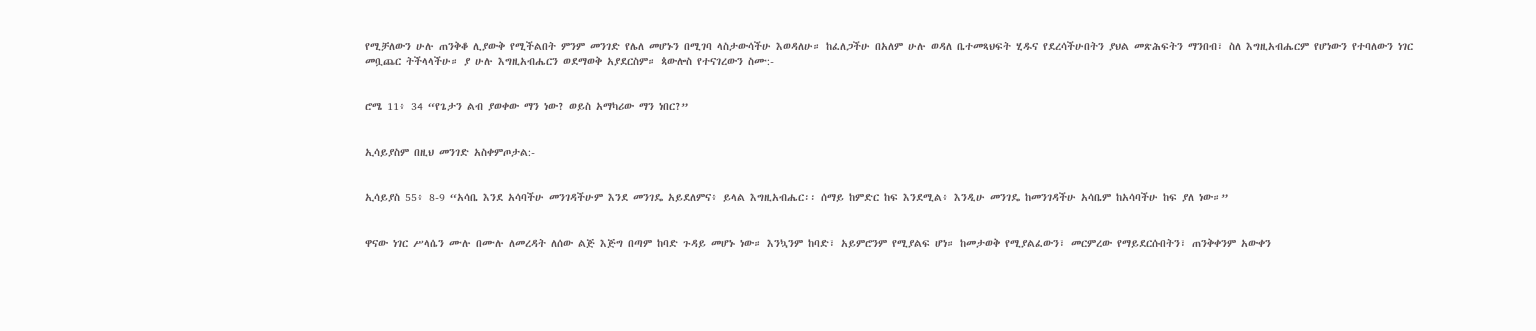የሚቻለውን ሁሉ ጠንቅቆ ሊያውቅ የሚችልበት ምንም መንገድ የሌለ መሆኑን በሚገባ ላስታውሳችሁ እወዳለሁ። ከፈለጋችሁ በአለም ሁሉ ወዳለ ቤተመጻህፍት ሂዱና የደረሳችሁበትን ያህል መጽሕፍትን ማንበብ፣ ስለ እግዚአብሔርም የሆነውን የተባለውን ነገር መቧጨር ትችላላችሁ። ያ ሁሉ እግዚአብሔርን ወደማወቅ አያደርስም። ጳውሎስ የተናገረውን ስሙ:-


ሮሜ 11፥ 34 “የጌታን ልብ ያወቀው ማን ነው? ወይስ አማካሪው ማን ነበር?”


ኢሳይያስም በዚህ መንገድ አስቀምጦታል:-


ኢሳይያስ 55፥ 8-9 “አሳቤ እንደ አሳባችሁ መንገዳችሁም እንደ መንገዴ አይደለምና፥ ይላል እግዚአብሔር፡፡ ሰማይ ከምድር ከፍ እንደሚል፥ እንዲሁ መንገዴ ከመንገዳችሁ አሳቤም ከአሳባችሁ ከፍ ያለ ነው።”


ዋናው ነገር ሥላሴን ሙሉ በሙሉ ለመረዳት ለሰው ልጅ እጅግ በጣም ከባድ ጉዳይ መሆኑ ነው። እንኳንም ከባድ፣ አይምሮንም የሚያልፍ ሆነ። ከመታወቅ የሚያልፈውን፣ መርምረው የማይደርሱበትን፣ ጠንቅቀንም አውቀን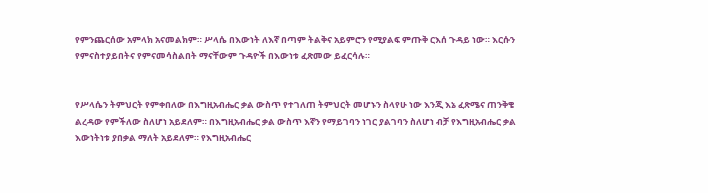የምንጨርሰው አምላክ አናመልክም። ሥላሴ በእውነት ለእኛ በጣም ትልቅና አይምሮን የሚያልፍ ምጡቅ ርእሰ ጉዳይ ነው። እርሱን የምናስተያይበትና የምናመሳስልበት ማናቸውም ጉዳዮች በእውነቱ ፈጽመው ይፈርሳሉ።


የሥላሴን ትምህርት የምቀበለው በእግዚአብሔር ቃል ውስጥ የተገለጠ ትምህርት መሆኑን ስላየሁ ነው እንጂ እኔ ፈጽሜና ጠንቅቄ ልረዳው የምችለው ስለሆነ አይደለም። በእግዚአብሔር ቃል ውስጥ እኛን የማይገባን ነገር ያልገባን ስለሆነ ብቻ የእግዚአብሔር ቃል እውነትነቱ ያበቃል ማለት አይደለም። የእግዚአብሔር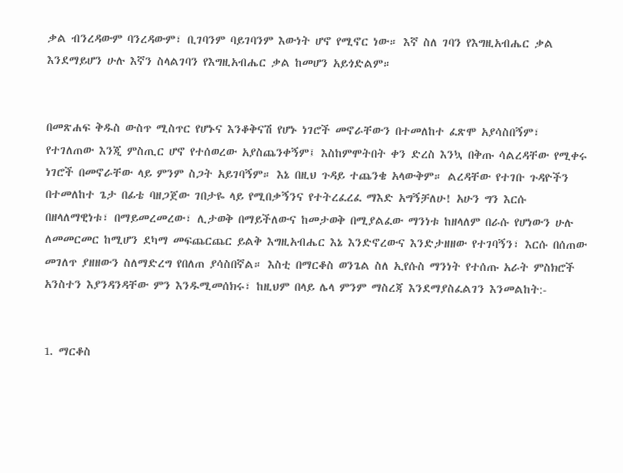ቃል ብንረዳውም ባንረዳውም፣ ቢገባንም ባይገባንም እውነት ሆኖ የሚኖር ነው። እኛ ስለ ገባን የእግዚአብሔር ቃል እንደማይሆን ሁሉ እኛን ስላልገባን የእግዚአብሔር ቃል ከመሆን አይጎድልም።


በመጽሐፍ ቅዱስ ውስጥ ሚስጥር የሆኑና እንቆቅናሽ የሆኑ ነገሮች መኖራቸውን በተመለከተ ፈጽሞ አያሳስበኝም፣ የተገለጠው እንጂ ምስጢር ሆኖ የተሰወረው አያስጨንቀኝም፤ እስከምሞትበት ቀን ድረስ እንኳ በቅጡ ሳልረዳቸው የሚቀሩ ነገሮች በመኖራቸው ላይ ምንም ስጋት አይገባኝም። እኔ በዚህ ጉዳይ ተጨንቄ አላውቅም። ልረዳቸው የተገቡ ጉዳዮችን በተመለከተ ጌታ በፊቴ ባዘጋጀው ገበታዬ ላይ የሚበቃኝንና የተትረፈረፈ ማእድ አግኝቻለሁ! አሁን ግን እርሱ በዘላለማዊነቱ፣ በማይመረመረው፣ ሊታወቅ በማይችለውና ከመታወቅ በሚያልፈው ማንነቱ ከዘላለም በራሱ የሆነውን ሁሉ ለመመርመር ከሚሆን ደካማ መፍጨርጨር ይልቅ እግዚአብሔር እኔ እንድኖረውና እንድታዘዘው የተገባኝን፣ እርሱ በሰጠው መገለጥ ያዘዘውን ስለማድረግ የበለጠ ያሳስበኛል። እስቲ በማርቆስ ወንጌል ስለ ኢየሱስ ማንነት የተሰጡ አራት ምስክሮች አንስተን እያንዳንዳቸው ምን እንዱሚመሰክሩ፣ ከዚህም በላይ ሌላ ምንም ማስረጃ እንደማያስፈልገን እንመልከት:-


1. ማርቆስ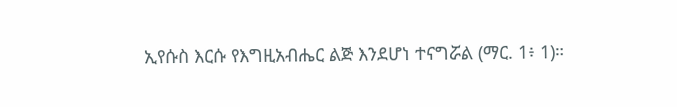ኢየሱስ እርሱ የእግዚአብሔር ልጅ እንደሆነ ተናግሯል (ማር. 1፥ 1)።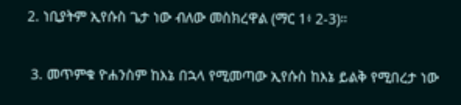2. ነቢያትም ኢየሱስ ጌታ ነው ብለው መስክረዋል (ማር 1፥ 2-3)።


 3. መጥምቁ ዮሐንስም ከእኔ በኋላ የሚመጣው ኢየሱስ ከእኔ ይልቅ የሚበረታ ነው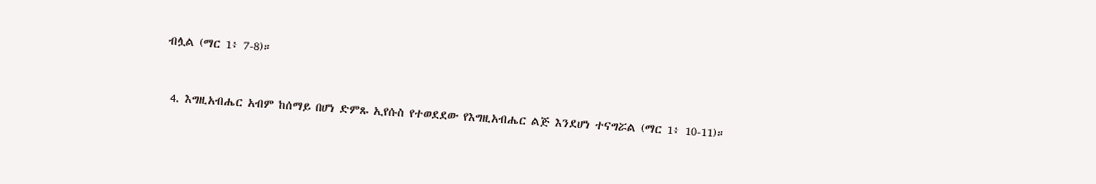ብሏል (ማር 1፥ 7-8)።


 4. እግዚአብሔር አብም ከሰማይ በሆነ ድምጹ ኢየሱስ የተወደደው የእግዚአብሔር ልጅ እንደሆነ ተናግሯል (ማር 1፥ 10-11)።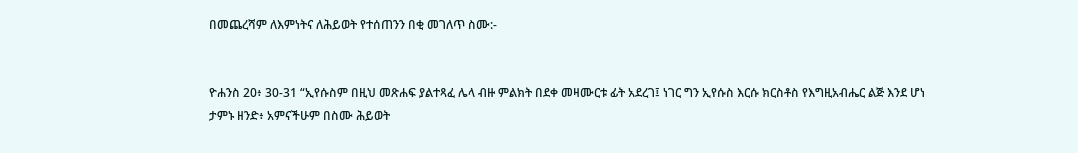በመጨረሻም ለእምነትና ለሕይወት የተሰጠንን በቂ መገለጥ ስሙ:-


ዮሐንስ 20፥ 30-31 “ኢየሱስም በዚህ መጽሐፍ ያልተጻፈ ሌላ ብዙ ምልክት በደቀ መዛሙርቱ ፊት አደረገ፤ ነገር ግን ኢየሱስ እርሱ ክርስቶስ የእግዚአብሔር ልጅ እንደ ሆነ ታምኑ ዘንድ፥ አምናችሁም በስሙ ሕይወት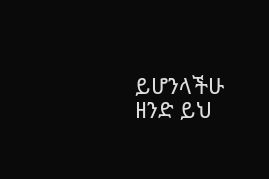ይሆንላችሁ ዘንድ ይህ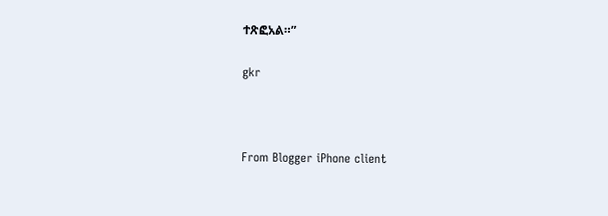ተጽፎአል።”

gkr



From Blogger iPhone client